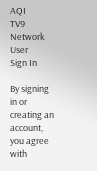AQI
TV9 Network
User
Sign In

By signing in or creating an account, you agree with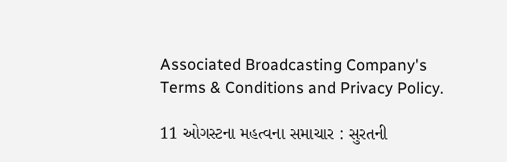Associated Broadcasting Company's Terms & Conditions and Privacy Policy.

11 ઓગસ્ટના મહત્વના સમાચાર : સુરતની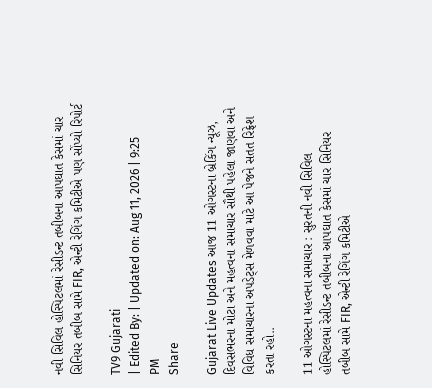નવી સિવિલ હોસ્પિટલમાં રેસીડન્ટ તબીબના આપઘાત કેસમાં ચાર સિનિયર તબીબ સામે FIR, એન્ટી રેગિંગ કમિટીએ પણ સોંપ્યો રિપોર્ટ

TV9 Gujarati
| Edited By: | Updated on: Aug 11, 2026 | 9:25 PM
Share

Gujarat Live Updates આજ 11 ઓગસ્ટના બ્રેકિંગ ન્યૂઝ, દિવસભરના મોટા અને મહત્વના સમાચાર સૌથી પહેલા જાણવા અને વિવિધ સમાચારના અપડેટ્સ મેળવવા માટે આ પેજને સતત રિફ્રેશ કરતા રહો..

11 ઓગસ્ટના મહત્વના સમાચાર : સુરતની નવી સિવિલ હોસ્પિટલમાં રેસીડન્ટ તબીબના આપઘાત કેસમાં ચાર સિનિયર તબીબ સામે FIR, એન્ટી રેગિંગ કમિટીએ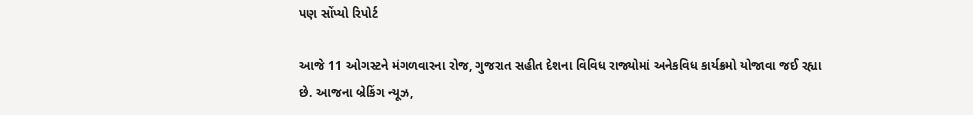પણ સોંપ્યો રિપોર્ટ

આજે 11 ઓગસ્ટને મંગળવારના રોજ, ગુજરાત સહીત દેશના વિવિધ રાજ્યોમાં અનેકવિધ કાર્યક્રમો યોજાવા જઈ રહ્યા છે. આજના બ્રેકિંગ ન્યૂઝ,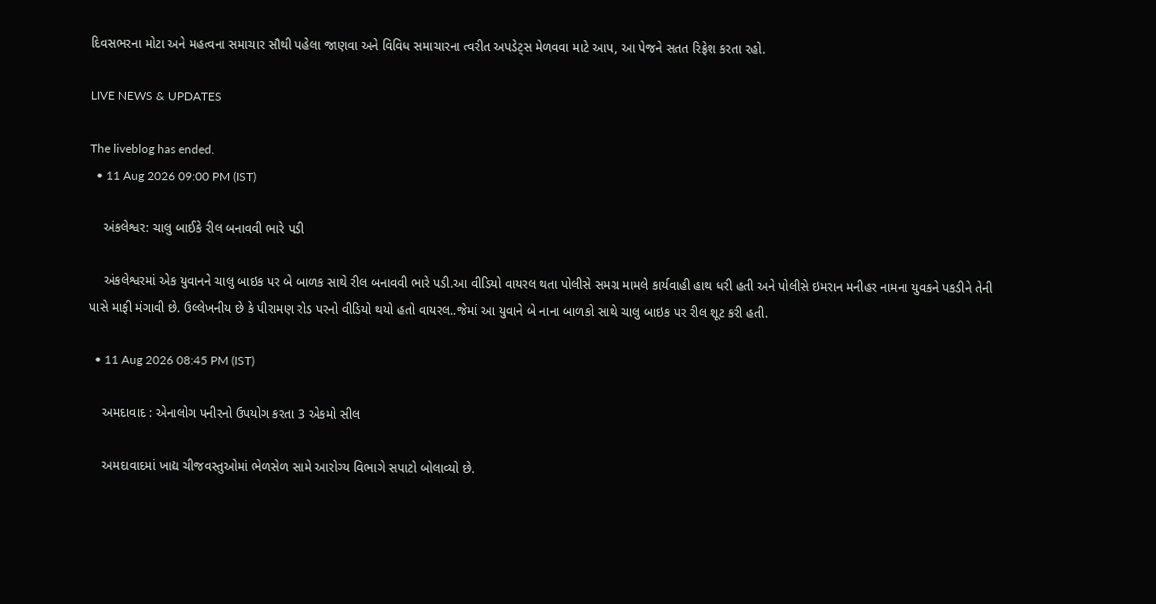દિવસભરના મોટા અને મહત્વના સમાચાર સૌથી પહેલા જાણવા અને વિવિધ સમાચારના ત્વરીત અપડેટ્સ મેળવવા માટે આપ, આ પેજને સતત રિફ્રેશ કરતા રહો.

LIVE NEWS & UPDATES

The liveblog has ended.
  • 11 Aug 2026 09:00 PM (IST)

    અંકલેશ્વર: ચાલુ બાઈકે રીલ બનાવવી ભારે પડી

    અંકલેશ્વરમાં એક યુવાનને ચાલુ બાઇક પર બે બાળક સાથે રીલ બનાવવી ભારે પડી.આ વીડિયો વાયરલ થતા પોલીસે સમગ્ર મામલે કાર્યવાહી હાથ ધરી હતી અને પોલીસે ઇમરાન મનીહર નામના યુવકને પકડીને તેની પાસે માફી મંગાવી છે. ઉલ્લેખનીય છે કે પીરામણ રોડ પરનો વીડિયો થયો હતો વાયરલ..જેમાં આ યુવાને બે નાના બાળકો સાથે ચાલુ બાઇક પર રીલ શૂટ કરી હતી.

  • 11 Aug 2026 08:45 PM (IST)

    અમદાવાદ : એનાલોગ પનીરનો ઉપયોગ કરતા 3 એકમો સીલ

    અમદાવાદમાં ખાદ્ય ચીજવસ્તુઓમાં ભેળસેળ સામે આરોગ્ય વિભાગે સપાટો બોલાવ્યો છે.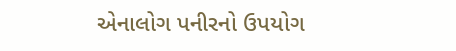એનાલોગ પનીરનો ઉપયોગ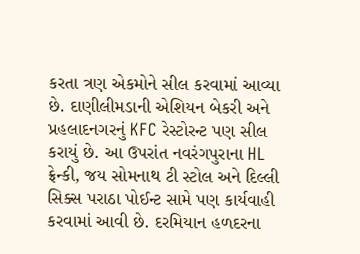કરતા ત્રણ એકમોને સીલ કરવામાં આવ્યા છે. દાણીલીમડાની એશિયન બેકરી અને પ્રહલાદનગરનું KFC રેસ્ટોરન્ટ પણ સીલ કરાયું છે. આ ઉપરાંત નવરંગપુરાના HL ફ્રેન્કી, જય સોમનાથ ટી સ્ટોલ અને દિલ્લી સિક્સ પરાઠા પોઈન્ટ સામે પણ કાર્યવાહી કરવામાં આવી છે. દરમિયાન હળદરના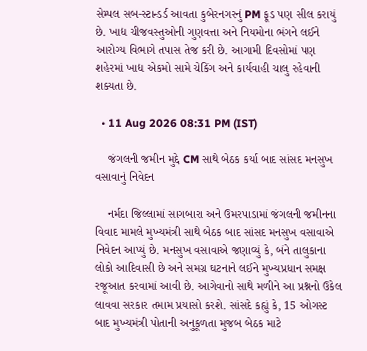સેમ્પલ સબ-સ્ટાન્ડર્ડ આવતા કુબેરનગરનું PM ફૂડ પણ સીલ કરાયું છે. ખાદ્ય ચીજવસ્તુઓની ગુણવત્તા અને નિયમોના ભંગને લઈને આરોગ્ય વિભાગે તપાસ તેજ કરી છે. આગામી દિવસોમાં પણ શહેરમાં ખાદ્ય એકમો સામે ચેકિંગ અને કાર્યવાહી ચાલુ રહેવાની શક્યતા છે.

  • 11 Aug 2026 08:31 PM (IST)

    જંગલની જમીન મુદ્દે CM સાથે બેઠક કર્યા બાદ સાંસદ મનસુખ વસાવાનું નિવેદન

    નર્મદા જિલ્લામાં સાગબારા અને ઉમરપાડામાં જંગલની જમીનના વિવાદ મામલે મુખ્યમંત્રી સાથે બેઠક બાદ સાંસદ મનસુખ વસાવાએ નિવેદન આપ્યું છે. મનસુખ વસાવાએ જણાવ્યું કે, બંને તાલુકાના લોકો આદિવાસી છે અને સમગ્ર ઘટનાને લઈને મુખ્યપ્રધાન સમક્ષ રજૂઆત કરવામાં આવી છે. આગેવાનો સાથે મળીને આ પ્રશ્નનો ઉકેલ લાવવા સરકાર તમામ પ્રયાસો કરશે. સાંસદે કહ્યું કે, 15 ઓગસ્ટ બાદ મુખ્યમંત્રી પોતાની અનુકૂળતા મુજબ બેઠક માટે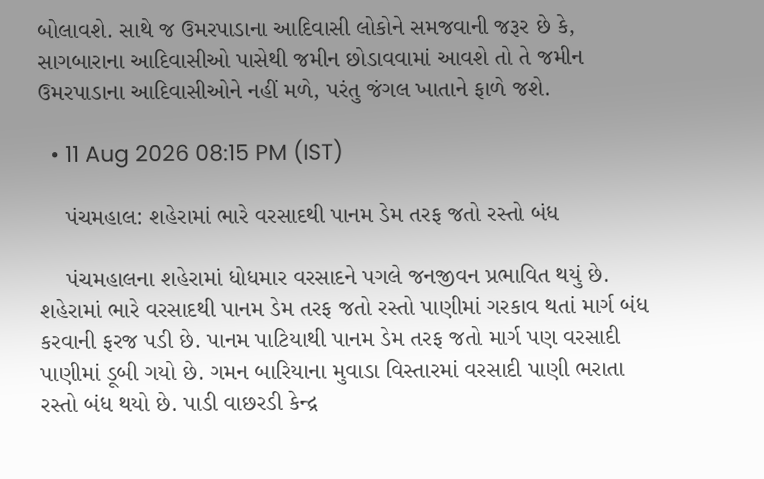બોલાવશે. સાથે જ ઉમરપાડાના આદિવાસી લોકોને સમજવાની જરૂર છે કે, સાગબારાના આદિવાસીઓ પાસેથી જમીન છોડાવવામાં આવશે તો તે જમીન ઉમરપાડાના આદિવાસીઓને નહીં મળે, પરંતુ જંગલ ખાતાને ફાળે જશે.

  • 11 Aug 2026 08:15 PM (IST)

    પંચમહાલ: શહેરામાં ભારે વરસાદથી પાનમ ડેમ તરફ જતો રસ્તો બંધ

    પંચમહાલના શહેરામાં ધોધમાર વરસાદને પગલે જનજીવન પ્રભાવિત થયું છે. શહેરામાં ભારે વરસાદથી પાનમ ડેમ તરફ જતો રસ્તો પાણીમાં ગરકાવ થતાં માર્ગ બંધ કરવાની ફરજ પડી છે. પાનમ પાટિયાથી પાનમ ડેમ તરફ જતો માર્ગ પણ વરસાદી પાણીમાં ડૂબી ગયો છે. ગમન બારિયાના મુવાડા વિસ્તારમાં વરસાદી પાણી ભરાતા રસ્તો બંધ થયો છે. પાડી વાછરડી કેન્દ્ર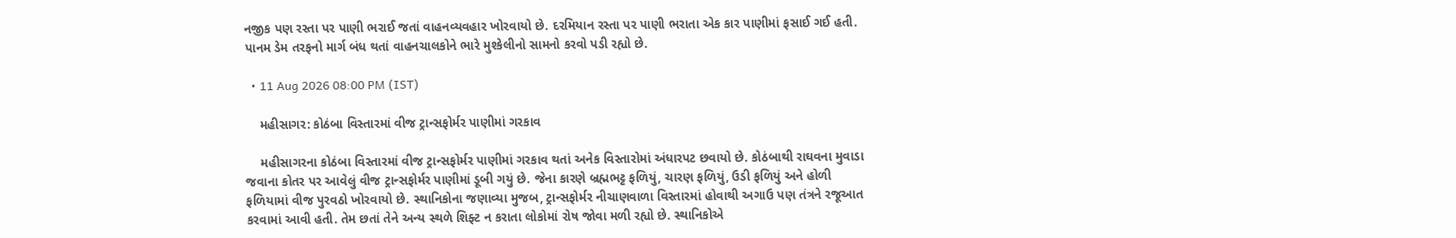નજીક પણ રસ્તા પર પાણી ભરાઈ જતાં વાહનવ્યવહાર ખોરવાયો છે. દરમિયાન રસ્તા પર પાણી ભરાતા એક કાર પાણીમાં ફસાઈ ગઈ હતી. પાનમ ડેમ તરફનો માર્ગ બંધ થતાં વાહનચાલકોને ભારે મુશ્કેલીનો સામનો કરવો પડી રહ્યો છે.

  • 11 Aug 2026 08:00 PM (IST)

    મહીસાગર: કોઠંબા વિસ્તારમાં વીજ ટ્રાન્સફોર્મર પાણીમાં ગરકાવ

    મહીસાગરના કોઠંબા વિસ્તારમાં વીજ ટ્રાન્સફોર્મર પાણીમાં ગરકાવ થતાં અનેક વિસ્તારોમાં અંધારપટ છવાયો છે. કોઠંબાથી રાઘવના મુવાડા જવાના કોતર પર આવેલું વીજ ટ્રાન્સફોર્મર પાણીમાં ડૂબી ગયું છે. જેના કારણે બ્રહ્મભટ્ટ ફળિયું, ચારણ ફળિયું, ઉડી ફળિયું અને હોળી ફળિયામાં વીજ પુરવઠો ખોરવાયો છે. સ્થાનિકોના જણાવ્યા મુજબ, ટ્રાન્સફોર્મર નીચાણવાળા વિસ્તારમાં હોવાથી અગાઉ પણ તંત્રને રજૂઆત કરવામાં આવી હતી. તેમ છતાં તેને અન્ય સ્થળે શિફ્ટ ન કરાતા લોકોમાં રોષ જોવા મળી રહ્યો છે. સ્થાનિકોએ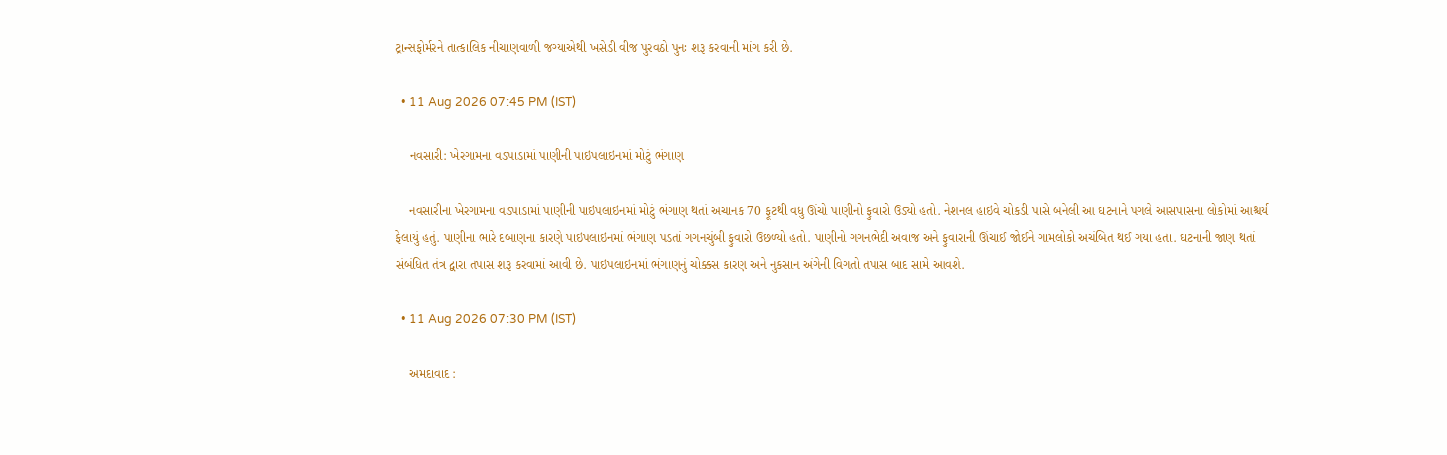ટ્રાન્સફોર્મરને તાત્કાલિક નીચાણવાળી જગ્યાએથી ખસેડી વીજ પુરવઠો પુનઃ શરૂ કરવાની માંગ કરી છે.

  • 11 Aug 2026 07:45 PM (IST)

    નવસારી: ખેરગામના વડપાડામાં પાણીની પાઇપલાઇનમાં મોટું ભંગાણ

    નવસારીના ખેરગામના વડપાડામાં પાણીની પાઇપલાઇનમાં મોટું ભંગાણ થતાં અચાનક 70 ફૂટથી વધુ ઊંચો પાણીનો ફુવારો ઉડ્યો હતો. નેશનલ હાઇવે ચોકડી પાસે બનેલી આ ઘટનાને પગલે આસપાસના લોકોમાં આશ્ચર્ય ફેલાયું હતું. પાણીના ભારે દબાણના કારણે પાઇપલાઇનમાં ભંગાણ પડતાં ગગનચુંબી ફુવારો ઉછળ્યો હતો. પાણીનો ગગનભેદી અવાજ અને ફુવારાની ઊંચાઈ જોઈને ગામલોકો અચંબિત થઈ ગયા હતા. ઘટનાની જાણ થતાં સંબંધિત તંત્ર દ્વારા તપાસ શરૂ કરવામાં આવી છે. પાઇપલાઇનમાં ભંગાણનું ચોક્કસ કારણ અને નુકસાન અંગેની વિગતો તપાસ બાદ સામે આવશે.

  • 11 Aug 2026 07:30 PM (IST)

    અમદાવાદ :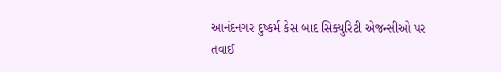આનંદનગર દુષ્કર્મ કેસ બાદ સિક્યુરિટી એજન્સીઓ પર તવાઈ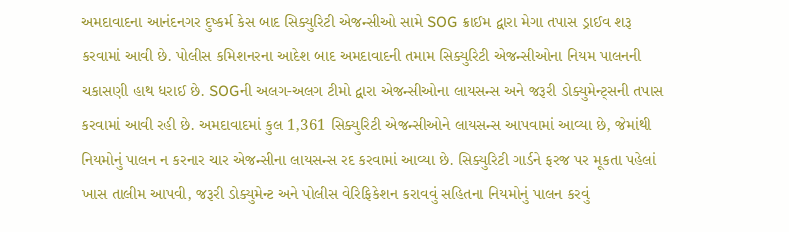અમદાવાદના આનંદનગર દુષ્કર્મ કેસ બાદ સિક્યુરિટી એજન્સીઓ સામે SOG ક્રાઈમ દ્વારા મેગા તપાસ ડ્રાઈવ શરૂ કરવામાં આવી છે. પોલીસ કમિશનરના આદેશ બાદ અમદાવાદની તમામ સિક્યુરિટી એજન્સીઓના નિયમ પાલનની ચકાસણી હાથ ધરાઈ છે. SOGની અલગ-અલગ ટીમો દ્વારા એજન્સીઓના લાયસન્સ અને જરૂરી ડોક્યુમેન્ટ્સની તપાસ કરવામાં આવી રહી છે. અમદાવાદમાં કુલ 1,361 સિક્યુરિટી એજન્સીઓને લાયસન્સ આપવામાં આવ્યા છે, જેમાંથી નિયમોનું પાલન ન કરનાર ચાર એજન્સીના લાયસન્સ રદ કરવામાં આવ્યા છે. સિક્યુરિટી ગાર્ડને ફરજ પર મૂકતા પહેલાં ખાસ તાલીમ આપવી, જરૂરી ડોક્યુમેન્ટ અને પોલીસ વેરિફિકેશન કરાવવું સહિતના નિયમોનું પાલન કરવું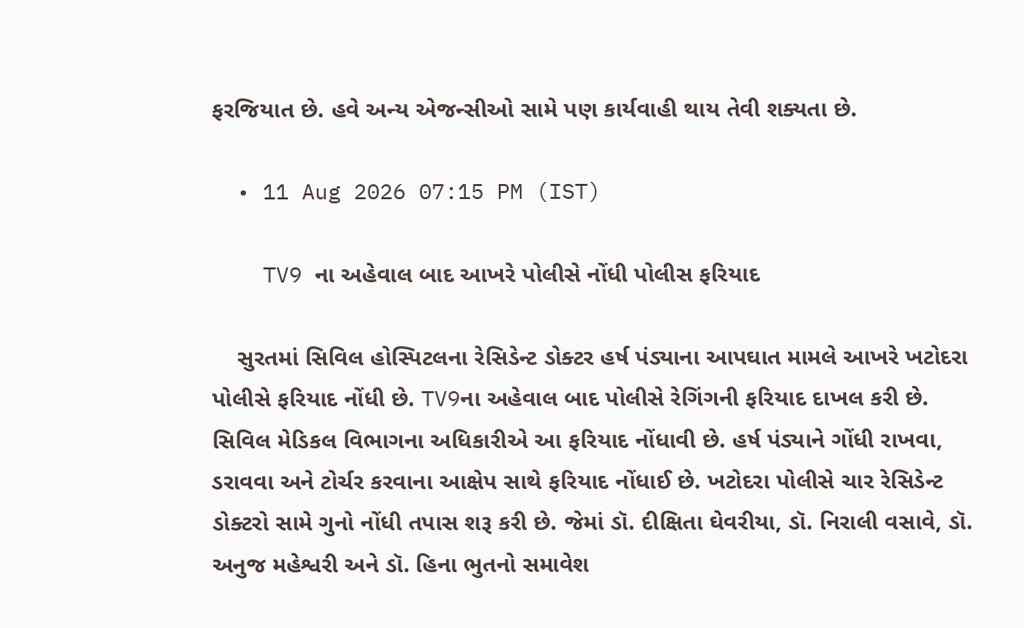ફરજિયાત છે. હવે અન્ય એજન્સીઓ સામે પણ કાર્યવાહી થાય તેવી શક્યતા છે.

  • 11 Aug 2026 07:15 PM (IST)

    TV9 ના અહેવાલ બાદ આખરે પોલીસે નોંધી પોલીસ ફરિયાદ

    સુરતમાં સિવિલ હોસ્પિટલના રેસિડેન્ટ ડોક્ટર હર્ષ પંડ્યાના આપઘાત મામલે આખરે ખટોદરા પોલીસે ફરિયાદ નોંધી છે. TV9ના અહેવાલ બાદ પોલીસે રેગિંગની ફરિયાદ દાખલ કરી છે. સિવિલ મેડિકલ વિભાગના અધિકારીએ આ ફરિયાદ નોંધાવી છે. હર્ષ પંડ્યાને ગોંધી રાખવા, ડરાવવા અને ટોર્ચર કરવાના આક્ષેપ સાથે ફરિયાદ નોંધાઈ છે. ખટોદરા પોલીસે ચાર રેસિડેન્ટ ડોક્ટરો સામે ગુનો નોંધી તપાસ શરૂ કરી છે. જેમાં ડૉ. દીક્ષિતા ઘેવરીયા, ડૉ. નિરાલી વસાવે, ડૉ. અનુજ મહેશ્વરી અને ડૉ. હિના ભુતનો સમાવેશ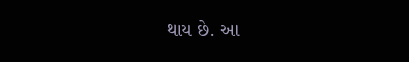થાય છે. આ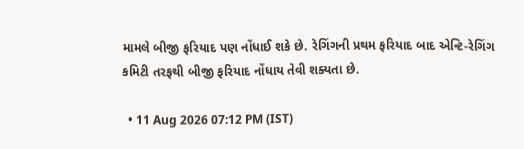મામલે બીજી ફરિયાદ પણ નોંધાઈ શકે છે. રેગિંગની પ્રથમ ફરિયાદ બાદ એન્ટિ-રેગિંગ કમિટી તરફથી બીજી ફરિયાદ નોંધાય તેવી શક્યતા છે.

  • 11 Aug 2026 07:12 PM (IST)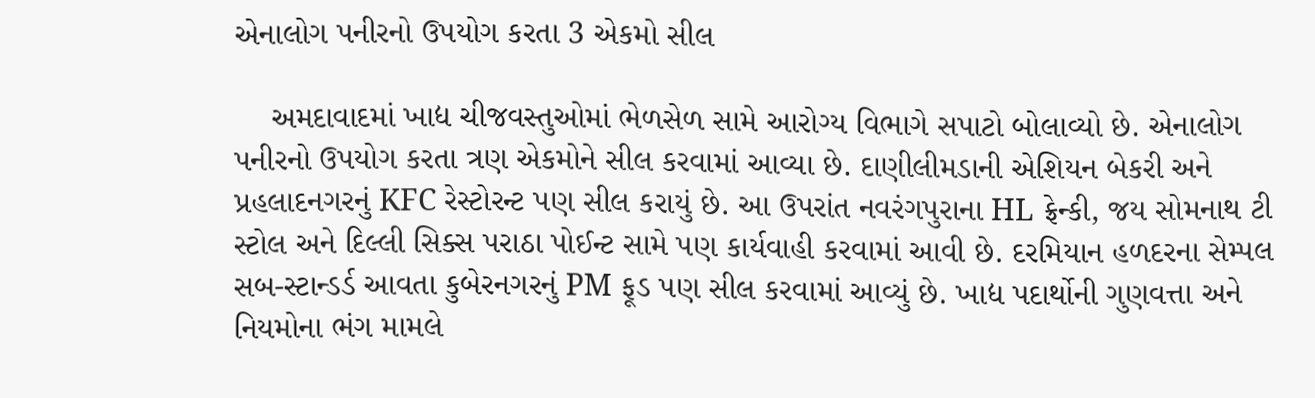એનાલોગ પનીરનો ઉપયોગ કરતા 3 એકમો સીલ

    અમદાવાદમાં ખાદ્ય ચીજવસ્તુઓમાં ભેળસેળ સામે આરોગ્ય વિભાગે સપાટો બોલાવ્યો છે. એનાલોગ પનીરનો ઉપયોગ કરતા ત્રણ એકમોને સીલ કરવામાં આવ્યા છે. દાણીલીમડાની એશિયન બેકરી અને પ્રહલાદનગરનું KFC રેસ્ટોરન્ટ પણ સીલ કરાયું છે. આ ઉપરાંત નવરંગપુરાના HL ફ્રેન્કી, જય સોમનાથ ટી સ્ટોલ અને દિલ્લી સિક્સ પરાઠા પોઈન્ટ સામે પણ કાર્યવાહી કરવામાં આવી છે. દરમિયાન હળદરના સેમ્પલ સબ-સ્ટાન્ડર્ડ આવતા કુબેરનગરનું PM ફૂડ પણ સીલ કરવામાં આવ્યું છે. ખાદ્ય પદાર્થોની ગુણવત્તા અને નિયમોના ભંગ મામલે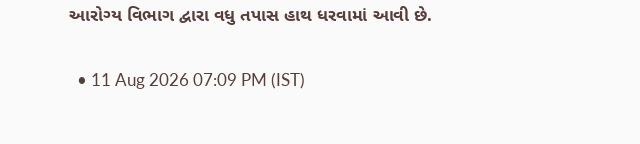આરોગ્ય વિભાગ દ્વારા વધુ તપાસ હાથ ધરવામાં આવી છે.

  • 11 Aug 2026 07:09 PM (IST)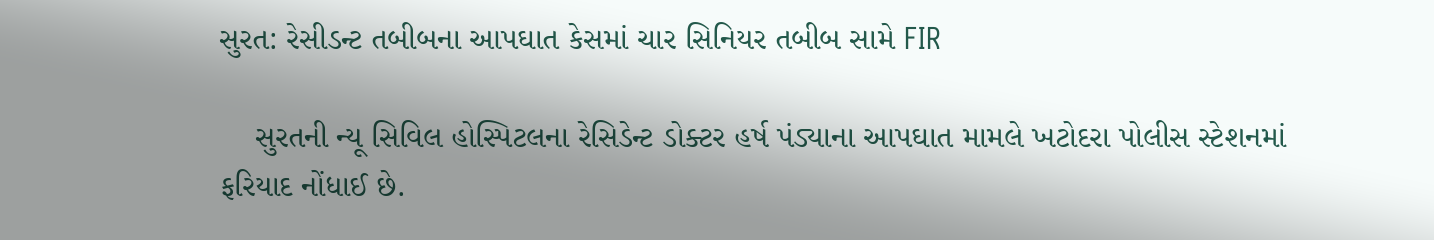સુરત: રેસીડન્ટ તબીબના આપઘાત કેસમાં ચાર સિનિયર તબીબ સામે FIR

    સુરતની ન્યૂ સિવિલ હોસ્પિટલના રેસિડેન્ટ ડોક્ટર હર્ષ પંડ્યાના આપઘાત મામલે ખટોદરા પોલીસ સ્ટેશનમાં ફરિયાદ નોંધાઈ છે.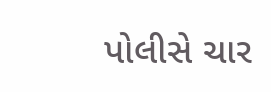પોલીસે ચાર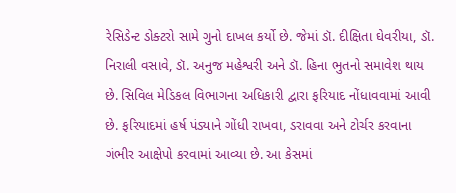રેસિડેન્ટ ડોક્ટરો સામે ગુનો દાખલ કર્યો છે. જેમાં ડૉ. દીક્ષિતા ઘેવરીયા, ડૉ. નિરાલી વસાવે, ડૉ. અનુજ મહેશ્વરી અને ડૉ. હિના ભુતનો સમાવેશ થાય છે. સિવિલ મેડિકલ વિભાગના અધિકારી દ્વારા ફરિયાદ નોંધાવવામાં આવી છે. ફરિયાદમાં હર્ષ પંડ્યાને ગોંધી રાખવા, ડરાવવા અને ટોર્ચર કરવાના ગંભીર આક્ષેપો કરવામાં આવ્યા છે. આ કેસમાં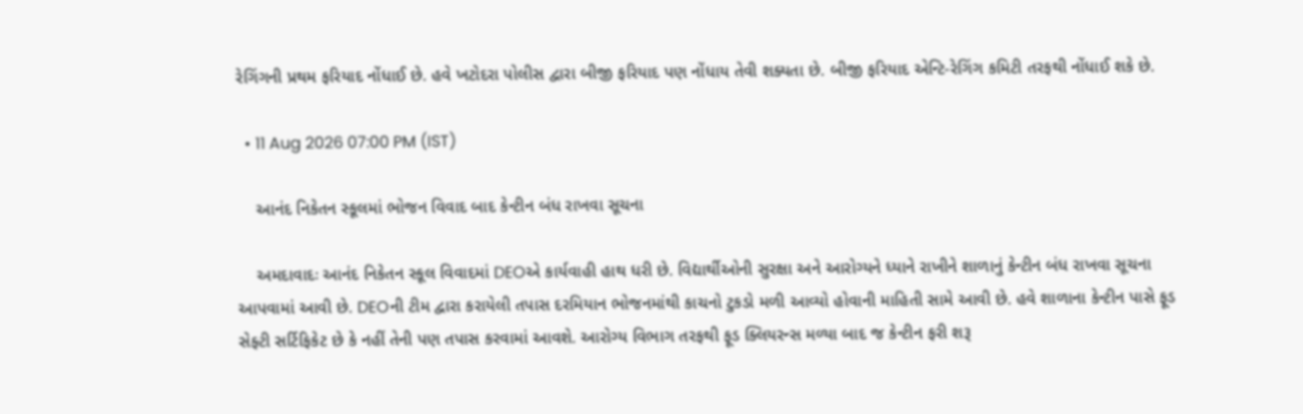રેગિંગની પ્રથમ ફરિયાદ નોંધાઈ છે. હવે ખટોદરા પોલીસ દ્વારા બીજી ફરિયાદ પણ નોંધાય તેવી શક્યતા છે. બીજી ફરિયાદ એન્ટિ-રેગિંગ કમિટી તરફથી નોંધાઈ શકે છે.

  • 11 Aug 2026 07:00 PM (IST)

    આનંદ નિકેતન સ્કૂલમાં ભોજન વિવાદ બાદ કેન્ટીન બંધ રાખવા સૂચના

    અમદાવાદઃ આનંદ નિકેતન સ્કૂલ વિવાદમાં DEOએ કાર્યવાહી હાથ ધરી છે. વિદ્યાર્થીઓની સુરક્ષા અને આરોગ્યને ધ્યાને રાખીને શાળાનું કેન્ટીન બંધ રાખવા સૂચના આપવામાં આવી છે. DEOની ટીમ દ્વારા કરાયેલી તપાસ દરમિયાન ભોજનમાંથી કાચનો ટુકડો મળી આવ્યો હોવાની માહિતી સામે આવી છે. હવે શાળાના કેન્ટીન પાસે ફૂડ સેફ્ટી સર્ટિફિકેટ છે કે નહીં તેની પણ તપાસ કરવામાં આવશે. આરોગ્ય વિભાગ તરફથી ફૂડ ક્લિયરન્સ મળ્યા બાદ જ કેન્ટીન ફરી શરૂ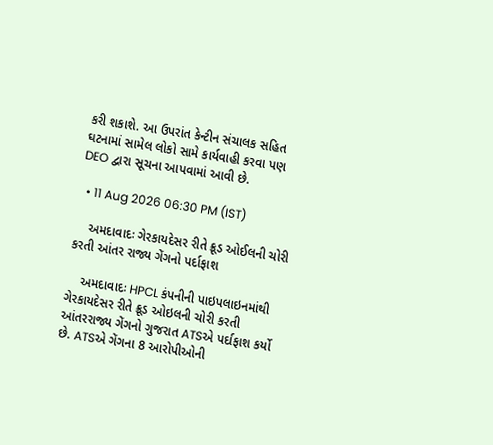કરી શકાશે. આ ઉપરાંત કેન્ટીન સંચાલક સહિત ઘટનામાં સામેલ લોકો સામે કાર્યવાહી કરવા પણ DEO દ્વારા સૂચના આપવામાં આવી છે.

  • 11 Aug 2026 06:30 PM (IST)

    અમદાવાદઃ ગેરકાયદેસર રીતે ક્રૂડ ઓઈલની ચોરી કરતી આંતર રાજ્ય ગેંગનો પર્દાફાશ

    અમદાવાદઃ HPCL કંપનીની પાઇપલાઇનમાંથી ગેરકાયદેસર રીતે ક્રૂડ ઓઇલની ચોરી કરતી આંતરરાજ્ય ગેંગનો ગુજરાત ATSએ પર્દાફાશ કર્યો છે. ATSએ ગેંગના 8 આરોપીઓની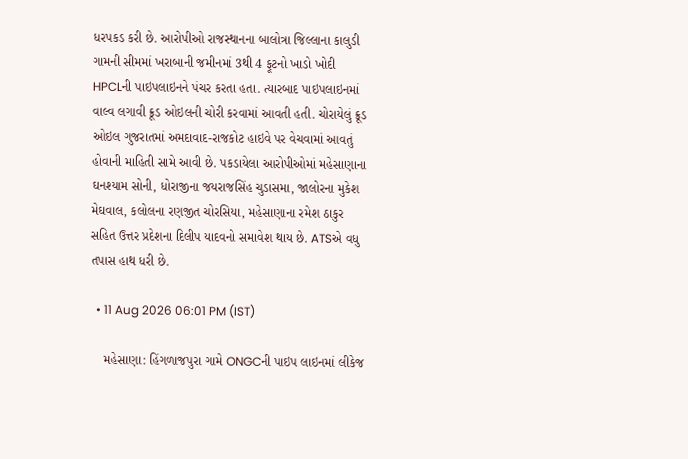ધરપકડ કરી છે. આરોપીઓ રાજસ્થાનના બાલોત્રા જિલ્લાના કાલુડી ગામની સીમમાં ખરાબાની જમીનમાં 3થી 4 ફૂટનો ખાડો ખોદી HPCLની પાઇપલાઇનને પંચર કરતા હતા. ત્યારબાદ પાઇપલાઇનમાં વાલ્વ લગાવી ક્રૂડ ઓઇલની ચોરી કરવામાં આવતી હતી. ચોરાયેલું ક્રૂડ ઓઇલ ગુજરાતમાં અમદાવાદ-રાજકોટ હાઇવે પર વેચવામાં આવતું હોવાની માહિતી સામે આવી છે. પકડાયેલા આરોપીઓમાં મહેસાણાના ઘનશ્યામ સોની, ધોરાજીના જયરાજસિંહ ચુડાસમા, જાલોરના મુકેશ મેઘવાલ, કલોલના રણજીત ચોરસિયા, મહેસાણાના રમેશ ઠાકુર સહિત ઉત્તર પ્રદેશના દિલીપ યાદવનો સમાવેશ થાય છે. ATSએ વધુ તપાસ હાથ ધરી છે.

  • 11 Aug 2026 06:01 PM (IST)

    મહેસાણા: હિંગળાજપુરા ગામે ONGCની પાઇપ લાઇનમાં લીકેજ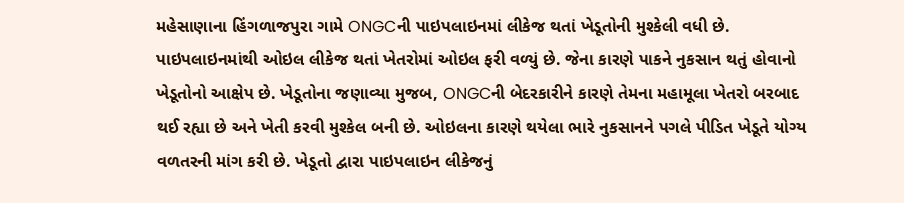મહેસાણાના હિંગળાજપુરા ગામે ONGCની પાઇપલાઇનમાં લીકેજ થતાં ખેડૂતોની મુશ્કેલી વધી છે. પાઇપલાઇનમાંથી ઓઇલ લીકેજ થતાં ખેતરોમાં ઓઇલ ફરી વળ્યું છે. જેના કારણે પાકને નુકસાન થતું હોવાનો ખેડૂતોનો આક્ષેપ છે. ખેડૂતોના જણાવ્યા મુજબ, ONGCની બેદરકારીને કારણે તેમના મહામૂલા ખેતરો બરબાદ થઈ રહ્યા છે અને ખેતી કરવી મુશ્કેલ બની છે. ઓઇલના કારણે થયેલા ભારે નુકસાનને પગલે પીડિત ખેડૂતે યોગ્ય વળતરની માંગ કરી છે. ખેડૂતો દ્વારા પાઇપલાઇન લીકેજનું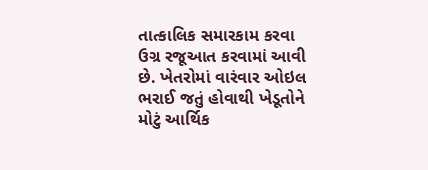તાત્કાલિક સમારકામ કરવા ઉગ્ર રજૂઆત કરવામાં આવી છે. ખેતરોમાં વારંવાર ઓઇલ ભરાઈ જતું હોવાથી ખેડૂતોને મોટું આર્થિક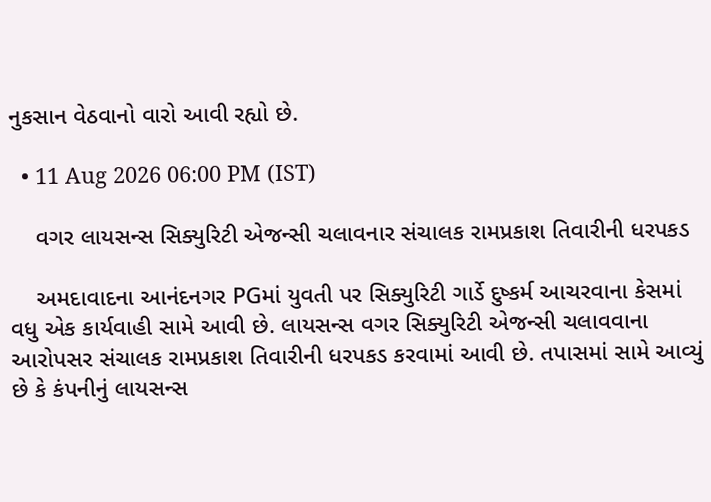નુકસાન વેઠવાનો વારો આવી રહ્યો છે.

  • 11 Aug 2026 06:00 PM (IST)

    વગર લાયસન્સ સિક્યુરિટી એજન્સી ચલાવનાર સંચાલક રામપ્રકાશ તિવારીની ધરપકડ

    અમદાવાદના આનંદનગર PGમાં યુવતી પર સિક્યુરિટી ગાર્ડે દુષ્કર્મ આચરવાના કેસમાં વધુ એક કાર્યવાહી સામે આવી છે. લાયસન્સ વગર સિક્યુરિટી એજન્સી ચલાવવાના આરોપસર સંચાલક રામપ્રકાશ તિવારીની ધરપકડ કરવામાં આવી છે. તપાસમાં સામે આવ્યું છે કે કંપનીનું લાયસન્સ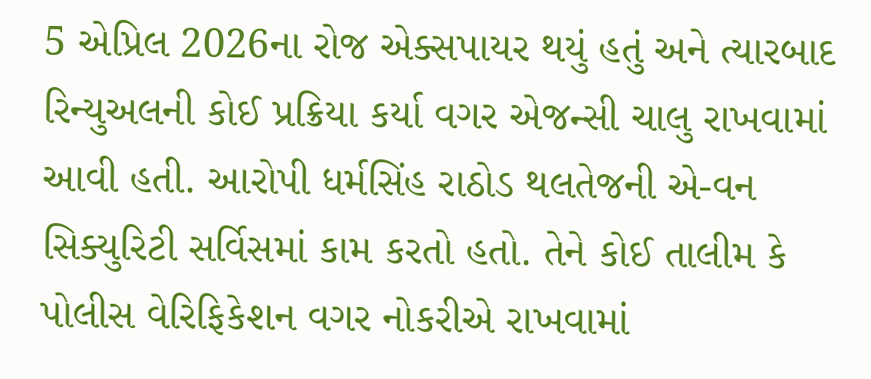5 એપ્રિલ 2026ના રોજ એક્સપાયર થયું હતું અને ત્યારબાદ રિન્યુઅલની કોઈ પ્રક્રિયા કર્યા વગર એજન્સી ચાલુ રાખવામાં આવી હતી. આરોપી ધર્મસિંહ રાઠોડ થલતેજની એ-વન સિક્યુરિટી સર્વિસમાં કામ કરતો હતો. તેને કોઈ તાલીમ કે પોલીસ વેરિફિકેશન વગર નોકરીએ રાખવામાં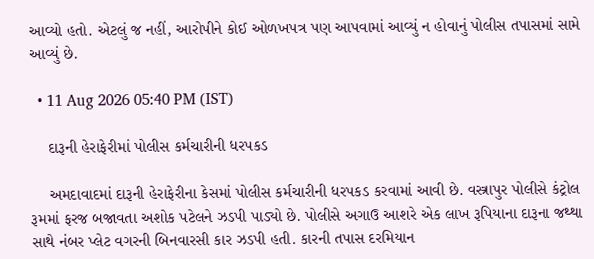આવ્યો હતો. એટલું જ નહીં, આરોપીને કોઈ ઓળખપત્ર પણ આપવામાં આવ્યું ન હોવાનું પોલીસ તપાસમાં સામે આવ્યું છે.

  • 11 Aug 2026 05:40 PM (IST)

    દારૂની હેરાફેરીમાં પોલીસ કર્મચારીની ધરપકડ

    અમદાવાદમાં દારૂની હેરાફેરીના કેસમાં પોલીસ કર્મચારીની ધરપકડ કરવામાં આવી છે. વસ્ત્રાપુર પોલીસે કંટ્રોલ રૂમમાં ફરજ બજાવતા અશોક પટેલને ઝડપી પાડ્યો છે. પોલીસે અગાઉ આશરે એક લાખ રૂપિયાના દારૂના જથ્થા સાથે નંબર પ્લેટ વગરની બિનવારસી કાર ઝડપી હતી. કારની તપાસ દરમિયાન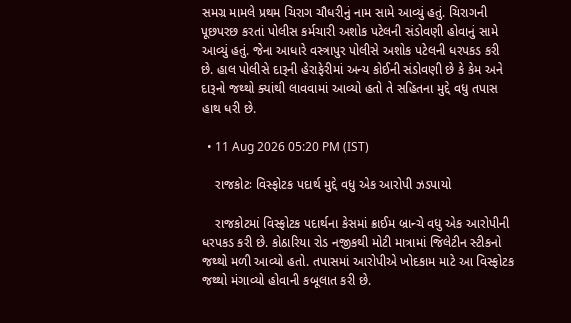સમગ્ર મામલે પ્રથમ ચિરાગ ચૌધરીનું નામ સામે આવ્યું હતું. ચિરાગની પૂછપરછ કરતાં પોલીસ કર્મચારી અશોક પટેલની સંડોવણી હોવાનું સામે આવ્યું હતું. જેના આધારે વસ્ત્રાપુર પોલીસે અશોક પટેલની ધરપકડ કરી છે. હાલ પોલીસે દારૂની હેરાફેરીમાં અન્ય કોઈની સંડોવણી છે કે કેમ અને દારૂનો જથ્થો ક્યાંથી લાવવામાં આવ્યો હતો તે સહિતના મુદ્દે વધુ તપાસ હાથ ધરી છે.

  • 11 Aug 2026 05:20 PM (IST)

    રાજકોટઃ વિસ્ફોટક પદાર્થ મુદ્દે વધુ એક આરોપી ઝડપાયો

    રાજકોટમાં વિસ્ફોટક પદાર્થના કેસમાં ક્રાઈમ બ્રાન્ચે વધુ એક આરોપીની ધરપકડ કરી છે. કોઠારિયા રોડ નજીકથી મોટી માત્રામાં જિલેટીન સ્ટીકનો જથ્થો મળી આવ્યો હતો. તપાસમાં આરોપીએ ખોદકામ માટે આ વિસ્ફોટક જથ્થો મંગાવ્યો હોવાની કબૂલાત કરી છે.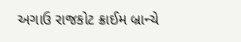અગાઉ રાજકોટ ક્રાઈમ બ્રાન્ચે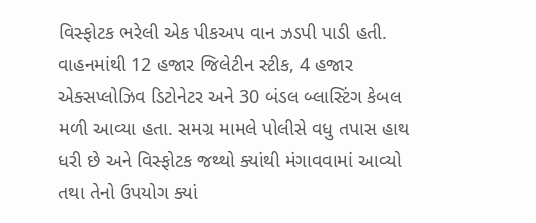વિસ્ફોટક ભરેલી એક પીકઅપ વાન ઝડપી પાડી હતી. વાહનમાંથી 12 હજાર જિલેટીન સ્ટીક, 4 હજાર એક્સપ્લોઝિવ ડિટોનેટર અને 30 બંડલ બ્લાસ્ટિંગ કેબલ મળી આવ્યા હતા. સમગ્ર મામલે પોલીસે વધુ તપાસ હાથ ધરી છે અને વિસ્ફોટક જથ્થો ક્યાંથી મંગાવવામાં આવ્યો તથા તેનો ઉપયોગ ક્યાં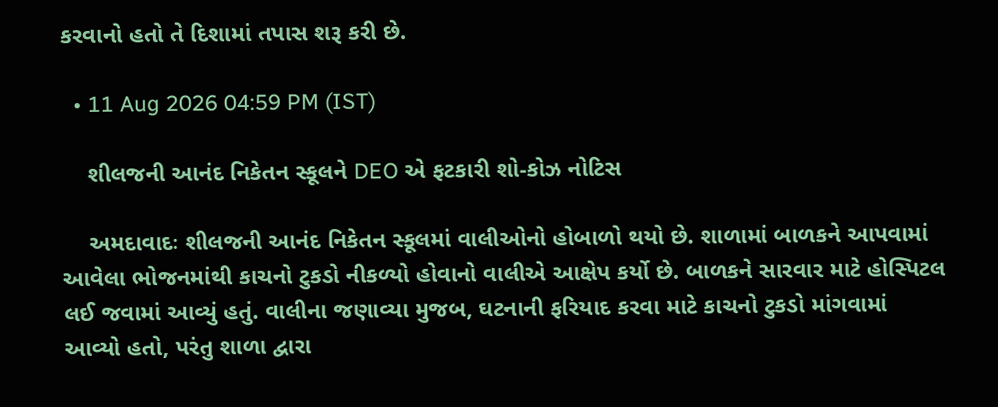કરવાનો હતો તે દિશામાં તપાસ શરૂ કરી છે.

  • 11 Aug 2026 04:59 PM (IST)

    શીલજની આનંદ નિકેતન સ્કૂલને DEO એ ફટકારી શો-કોઝ નોટિસ

    અમદાવાદઃ શીલજની આનંદ નિકેતન સ્કૂલમાં વાલીઓનો હોબાળો થયો છે. શાળામાં બાળકને આપવામાં આવેલા ભોજનમાંથી કાચનો ટુકડો નીકળ્યો હોવાનો વાલીએ આક્ષેપ કર્યો છે. બાળકને સારવાર માટે હોસ્પિટલ લઈ જવામાં આવ્યું હતું. વાલીના જણાવ્યા મુજબ, ઘટનાની ફરિયાદ કરવા માટે કાચનો ટુકડો માંગવામાં આવ્યો હતો, પરંતુ શાળા દ્વારા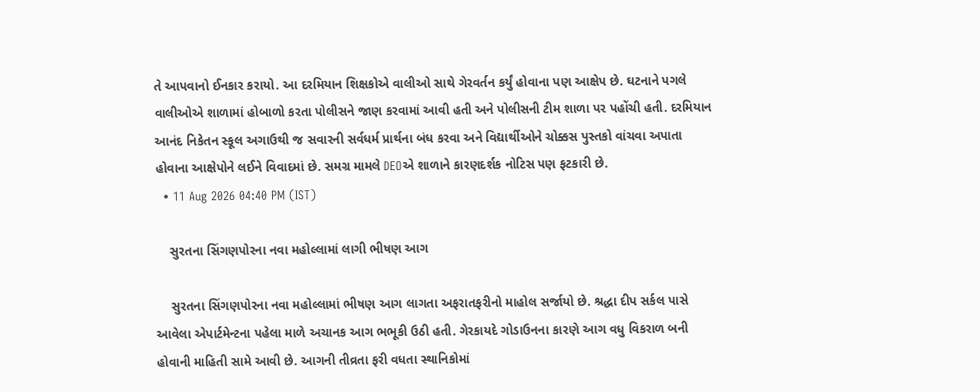તે આપવાનો ઈનકાર કરાયો. આ દરમિયાન શિક્ષકોએ વાલીઓ સાથે ગેરવર્તન કર્યું હોવાના પણ આક્ષેપ છે. ઘટનાને પગલે વાલીઓએ શાળામાં હોબાળો કરતા પોલીસને જાણ કરવામાં આવી હતી અને પોલીસની ટીમ શાળા પર પહોંચી હતી. દરમિયાન આનંદ નિકેતન સ્કૂલ અગાઉથી જ સવારની સર્વધર્મ પ્રાર્થના બંધ કરવા અને વિદ્યાર્થીઓને ચોક્કસ પુસ્તકો વાંચવા અપાતા હોવાના આક્ષેપોને લઈને વિવાદમાં છે. સમગ્ર મામલે DEOએ શાળાને કારણદર્શક નોટિસ પણ ફટકારી છે.
  • 11 Aug 2026 04:40 PM (IST)

    સુરતના સિંગણપોરના નવા મહોલ્લામાં લાગી ભીષણ આગ

    સુરતના સિંગણપોરના નવા મહોલ્લામાં ભીષણ આગ લાગતા અફરાતફરીનો માહોલ સર્જાયો છે. શ્રદ્ધા દીપ સર્કલ પાસે આવેલા એપાર્ટમેન્ટના પહેલા માળે અચાનક આગ ભભૂકી ઉઠી હતી. ગેરકાયદે ગોડાઉનના કારણે આગ વધુ વિકરાળ બની હોવાની માહિતી સામે આવી છે. આગની તીવ્રતા ફરી વધતા સ્થાનિકોમાં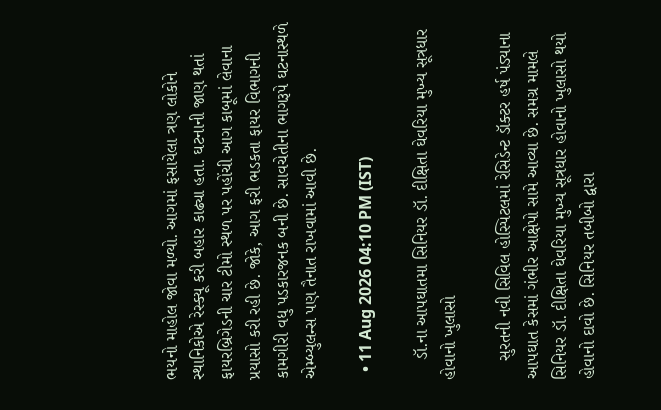ભયનો માહોલ જોવા મળ્યો. આગમાં ફસાયેલા ત્રણ લોકોને સ્થાનિકોએ રેસ્ક્યૂ કરી બહાર કાઢ્યા હતા. ઘટનાની જાણ થતાં ફાયરબ્રિગેડની ચાર ટીમો સ્થળ પર પહોંચી આગ કાબૂમાં લેવાના પ્રયાસો કરી રહી છે. જોકે, આગ ફરી ભડકતા ફાયર વિભાગની કામગીરી વધુ પડકારજનક બની છે. સાવચેતીના ભાગરૂપે ઘટનાસ્થળે એમ્બ્યુલન્સ પણ તૈનાત રાખવામાં આવી છે.

  • 11 Aug 2026 04:10 PM (IST)

    ડૉ.ના આપઘાતમા સિનિયર ડૉ. દીક્ષિતા ઘેવરિયા મુખ્ય સૂત્રધાર હોવાનો ખુલાસો

    સુરતની નવી સિવિલ હોસ્પિટલમાં રેસિડેન્ટ ડૉક્ટર હર્ષ પંડ્યાના આપઘાત કેસમાં ગંભીર આક્ષેપો સામે આવ્યા છે. સમગ્ર મામલે સિનિયર ડૉ. દીક્ષિતા ઘેવરિયા મુખ્ય સૂત્રધાર હોવાનો ખુલાસો થયો હોવાનો દાવો છે. સિનિયર તબીબો દ્વારા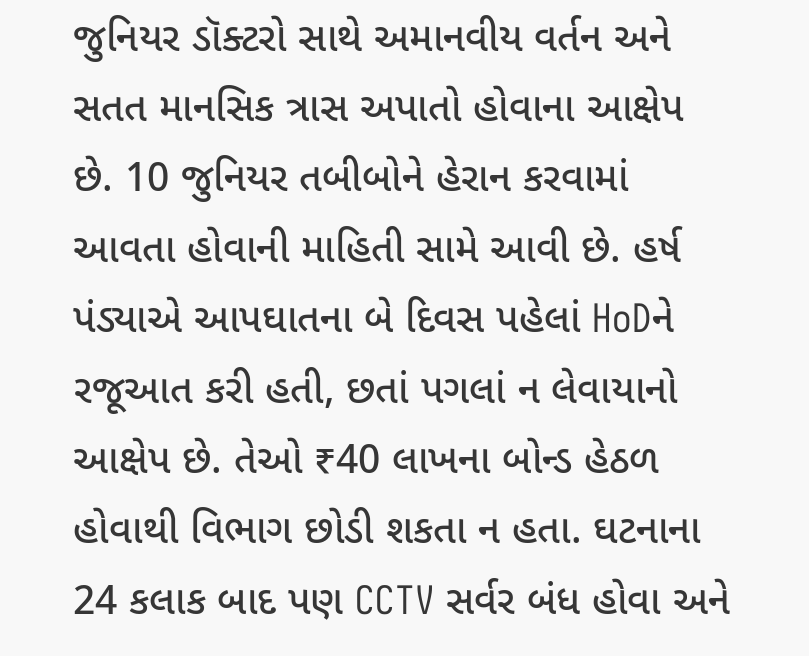જુનિયર ડૉક્ટરો સાથે અમાનવીય વર્તન અને સતત માનસિક ત્રાસ અપાતો હોવાના આક્ષેપ છે. 10 જુનિયર તબીબોને હેરાન કરવામાં આવતા હોવાની માહિતી સામે આવી છે. હર્ષ પંડ્યાએ આપઘાતના બે દિવસ પહેલાં HoDને રજૂઆત કરી હતી, છતાં પગલાં ન લેવાયાનો આક્ષેપ છે. તેઓ ₹40 લાખના બોન્ડ હેઠળ હોવાથી વિભાગ છોડી શકતા ન હતા. ઘટનાના 24 કલાક બાદ પણ CCTV સર્વર બંધ હોવા અને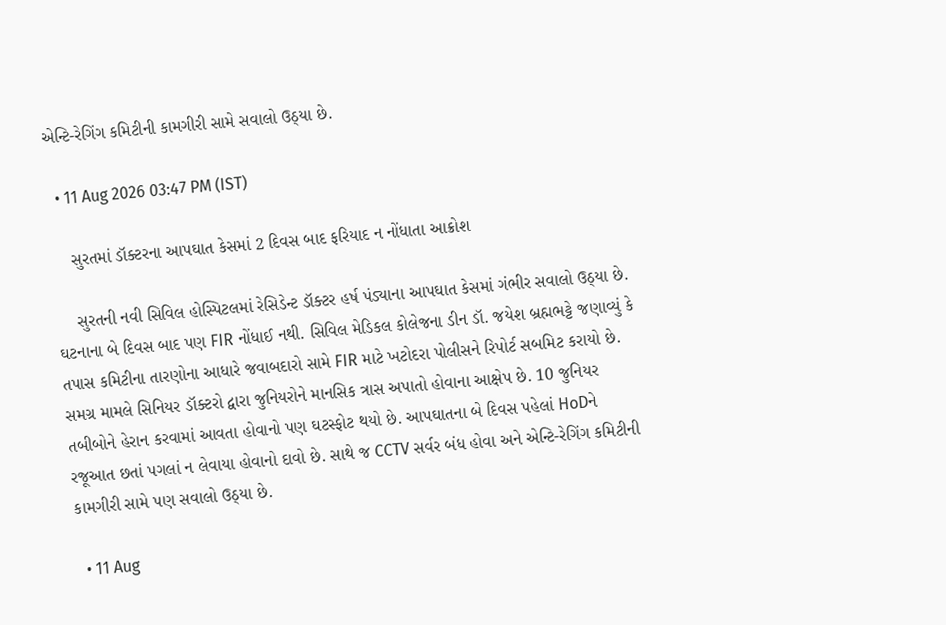એન્ટિ-રેગિંગ કમિટીની કામગીરી સામે સવાલો ઉઠ્યા છે.

  • 11 Aug 2026 03:47 PM (IST)

    સુરતમાં ડૉક્ટરના આપઘાત કેસમાં 2 દિવસ બાદ ફરિયાદ ન નોંધાતા આક્રોશ

    સુરતની નવી સિવિલ હોસ્પિટલમાં રેસિડેન્ટ ડૉક્ટર હર્ષ પંડ્યાના આપઘાત કેસમાં ગંભીર સવાલો ઉઠ્યા છે. ઘટનાના બે દિવસ બાદ પણ FIR નોંધાઈ નથી. સિવિલ મેડિકલ કોલેજના ડીન ડૉ. જયેશ બ્રહ્મભટ્ટે જણાવ્યું કે તપાસ કમિટીના તારણોના આધારે જવાબદારો સામે FIR માટે ખટોદરા પોલીસને રિપોર્ટ સબમિટ કરાયો છે. સમગ્ર મામલે સિનિયર ડૉક્ટરો દ્વારા જુનિયરોને માનસિક ત્રાસ અપાતો હોવાના આક્ષેપ છે. 10 જુનિયર તબીબોને હેરાન કરવામાં આવતા હોવાનો પણ ઘટસ્ફોટ થયો છે. આપઘાતના બે દિવસ પહેલાં HoDને રજૂઆત છતાં પગલાં ન લેવાયા હોવાનો દાવો છે. સાથે જ CCTV સર્વર બંધ હોવા અને એન્ટિ-રેગિંગ કમિટીની કામગીરી સામે પણ સવાલો ઉઠ્યા છે.

  • 11 Aug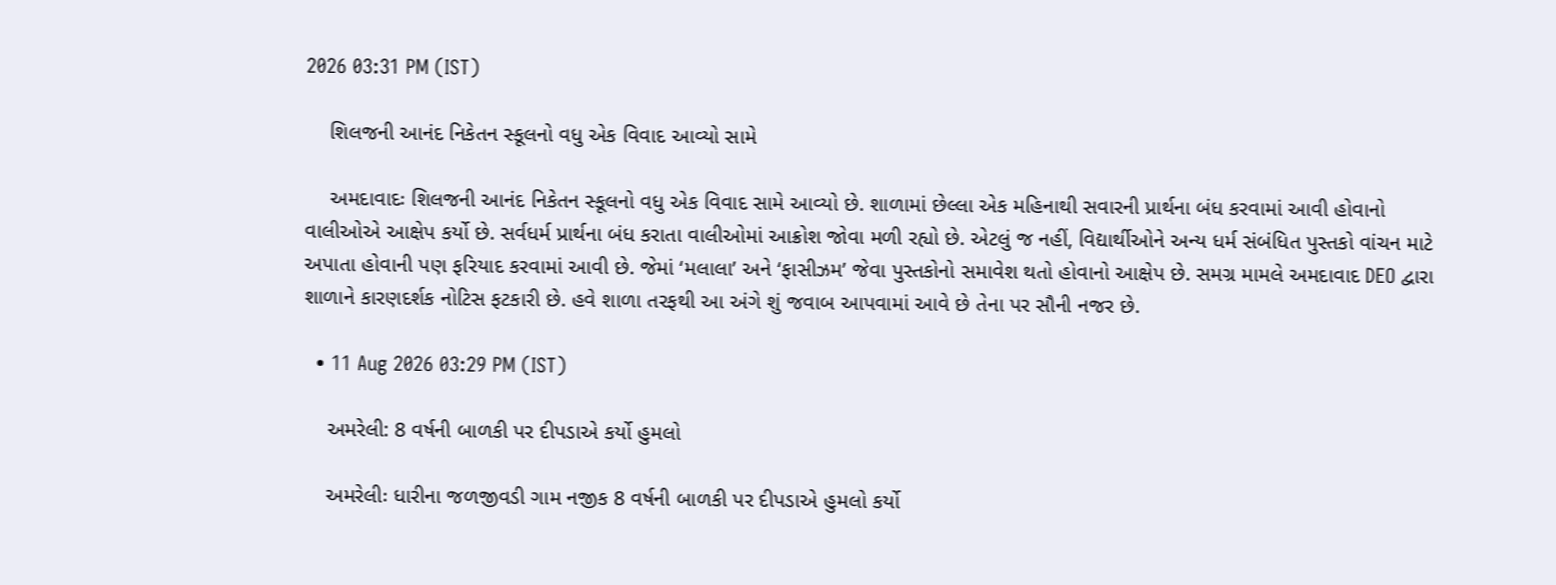2026 03:31 PM (IST)

    શિલજની આનંદ નિકેતન સ્કૂલનો વધુ એક વિવાદ આવ્યો સામે

    અમદાવાદઃ શિલજની આનંદ નિકેતન સ્કૂલનો વધુ એક વિવાદ સામે આવ્યો છે. શાળામાં છેલ્લા એક મહિનાથી સવારની પ્રાર્થના બંધ કરવામાં આવી હોવાનો વાલીઓએ આક્ષેપ કર્યો છે. સર્વધર્મ પ્રાર્થના બંધ કરાતા વાલીઓમાં આક્રોશ જોવા મળી રહ્યો છે. એટલું જ નહીં, વિદ્યાર્થીઓને અન્ય ધર્મ સંબંધિત પુસ્તકો વાંચન માટે અપાતા હોવાની પણ ફરિયાદ કરવામાં આવી છે. જેમાં ‘મલાલા’ અને ‘ફાસીઝમ’ જેવા પુસ્તકોનો સમાવેશ થતો હોવાનો આક્ષેપ છે. સમગ્ર મામલે અમદાવાદ DEO દ્વારા શાળાને કારણદર્શક નોટિસ ફટકારી છે. હવે શાળા તરફથી આ અંગે શું જવાબ આપવામાં આવે છે તેના પર સૌની નજર છે.

  • 11 Aug 2026 03:29 PM (IST)

    અમરેલી: 8 વર્ષની બાળકી પર દીપડાએ કર્યો હુમલો

    અમરેલીઃ ધારીના જળજીવડી ગામ નજીક 8 વર્ષની બાળકી પર દીપડાએ હુમલો કર્યો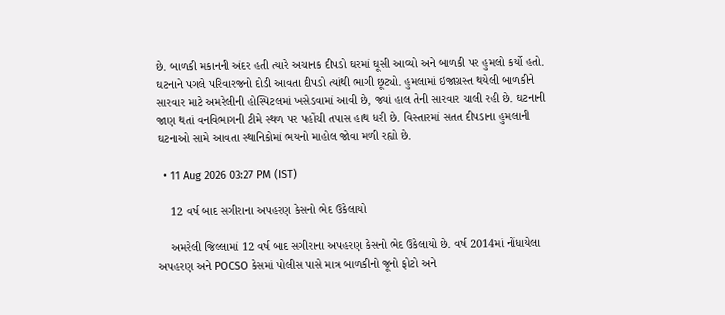છે. બાળકી મકાનની અંદર હતી ત્યારે અચાનક દીપડો ઘરમાં ઘૂસી આવ્યો અને બાળકી પર હુમલો કર્યો હતો. ઘટનાને પગલે પરિવારજનો દોડી આવતા દીપડો ત્યાંથી ભાગી છૂટ્યો. હુમલામાં ઇજાગ્રસ્ત થયેલી બાળકીને સારવાર માટે અમરેલીની હોસ્પિટલમાં ખસેડવામાં આવી છે, જ્યાં હાલ તેની સારવાર ચાલી રહી છે. ઘટનાની જાણ થતાં વનવિભાગની ટીમે સ્થળ પર પહોંચી તપાસ હાથ ધરી છે. વિસ્તારમાં સતત દીપડાના હુમલાની ઘટનાઓ સામે આવતા સ્થાનિકોમાં ભયનો માહોલ જોવા મળી રહ્યો છે.

  • 11 Aug 2026 03:27 PM (IST)

    12 વર્ષ બાદ સગીરાના અપહરણ કેસનો ભેદ ઉકેલાયો

    અમરેલી જિલ્લામાં 12 વર્ષ બાદ સગીરાના અપહરણ કેસનો ભેદ ઉકેલાયો છે. વર્ષ 2014માં નોંધાયેલા અપહરણ અને POCSO કેસમાં પોલીસ પાસે માત્ર બાળકીનો જૂનો ફોટો અને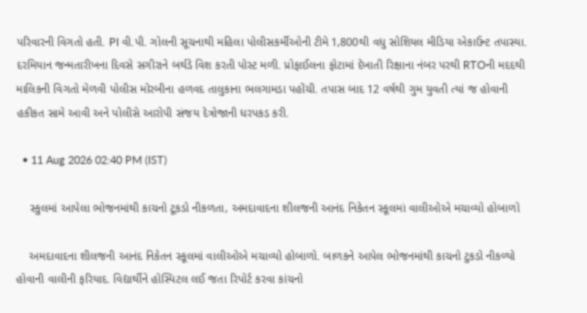પરિવારની વિગતો હતી. PI વી.પી. ગોલની સૂચનાથી મહિલા પોલીસકર્મીઓની ટીમે 1,800થી વધુ સોશિયલ મીડિયા એકાઉન્ટ તપાસ્યા. દરમિયાન જન્મતારીખના દિવસે સગીરાને બર્થડે વિશ કરતી પોસ્ટ મળી. પ્રોફાઈલના ફોટામાં દેખાતી રિક્ષાના નંબર પરથી RTOની મદદથી માલિકની વિગતો મેળવી પોલીસ મોરબીના હળવદ તાલુકાના ભલગામડા પહોંચી. તપાસ બાદ 12 વર્ષથી ગુમ યુવતી ત્યાં જ હોવાની હકીકત સામે આવી અને પોલીસે આરોપી સંજય દેત્રોજાની ધરપકડ કરી.

  • 11 Aug 2026 02:40 PM (IST)

    સ્કુલમાં આપેલા ભોજનમાંથી કાચનો ટૂકડો નીકળતા, અમદાવાદના શીલજની આનંદ નિકેતન સ્કૂલમાં વાલીઓએ મચાવ્યો હોબાળો

    અમદાવાદના શીલજની આનંદ નિકેતન સ્કૂલમાં વાલીઓએ મચાવ્યો હોબાળો. બાળકને આપેલ ભોજનમાંથી કાચનો ટુકડો નીકળ્યો હોવાની વાલીની ફરિયાદ. વિદ્યાર્થીને હોસ્પિટલ લઈ જતા રિપોર્ટ કરવા કાંચનો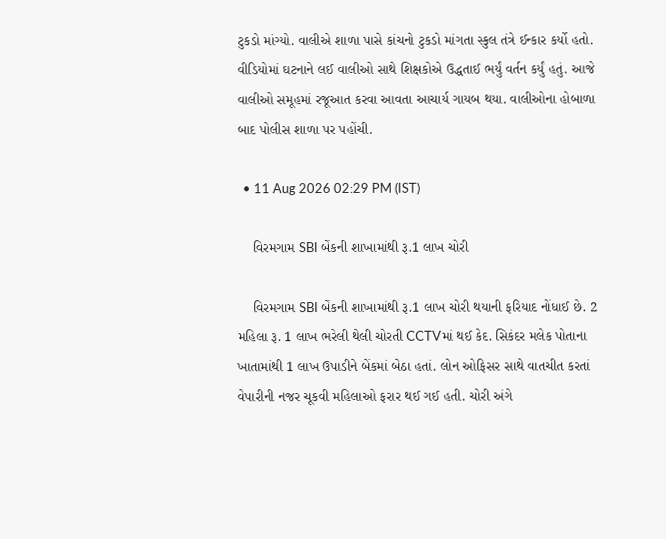ટુકડો માંગ્યો. વાલીએ શાળા પાસે કાંચનો ટુકડો માંગતા સ્કુલ તંત્રે ઈન્કાર કર્યો હતો. વીડિયોમાં ઘટનાને લઈ વાલીઓ સાથે શિક્ષકોએ ઉદ્ધતાઈ ભર્યું વર્તન કર્યું હતું. આજે વાલીઓ સમૂહમાં રજૂઆત કરવા આવતા આચાર્ય ગાયબ થયા. વાલીઓના હોબાળા બાદ પોલીસ શાળા પર પહોંચી.

  • 11 Aug 2026 02:29 PM (IST)

    વિરમગામ SBI બેંકની શાખામાંથી રૂ.1 લાખ ચોરી

    વિરમગામ SBI બેંકની શાખામાંથી રૂ.1 લાખ ચોરી થયાની ફરિયાદ નોંધાઈ છે. 2 મહિલા રૂ. 1 લાખ ભરેલી થેલી ચોરતી CCTVમાં થઈ કેદ. સિકંદર મલેક પોતાના ખાતામાંથી 1 લાખ ઉપાડીને બેંકમાં બેઠા હતાં. લોન ઓફિસર સાથે વાતચીત કરતાં વેપારીની નજર ચૂકવી મહિલાઓ ફરાર થઈ ગઈ હતી. ચોરી અંગે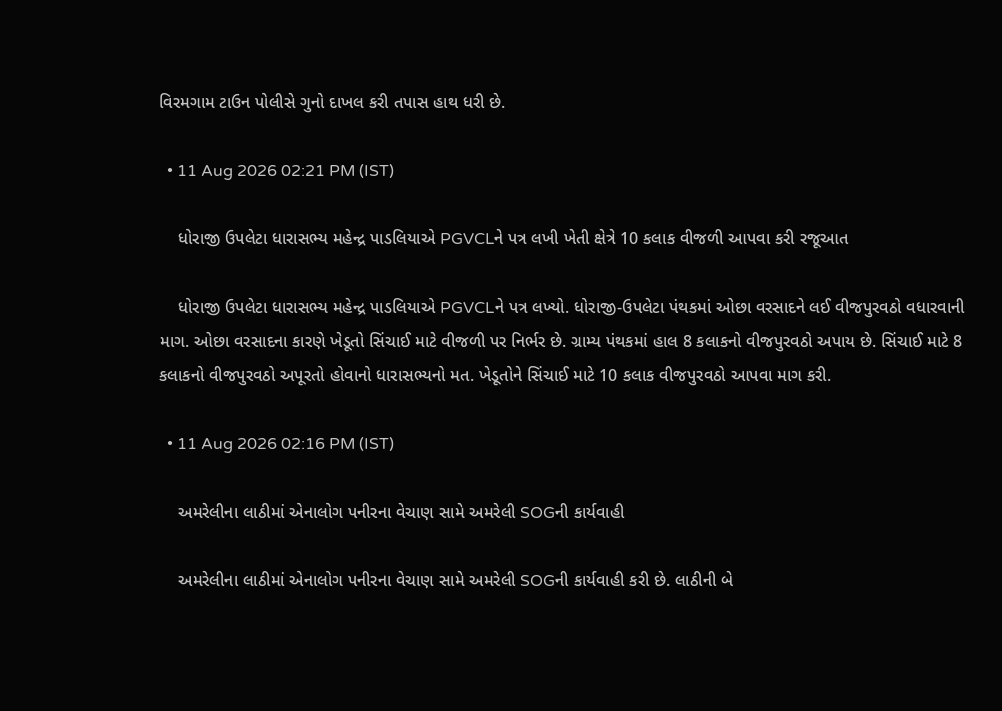વિરમગામ ટાઉન પોલીસે ગુનો દાખલ કરી તપાસ હાથ ધરી છે.

  • 11 Aug 2026 02:21 PM (IST)

    ધોરાજી ઉપલેટા ધારાસભ્ય મહેન્દ્ર પાડલિયાએ PGVCLને પત્ર લખી ખેતી ક્ષેત્રે 10 કલાક વીજળી આપવા કરી રજૂઆત

    ધોરાજી ઉપલેટા ધારાસભ્ય મહેન્દ્ર પાડલિયાએ PGVCLને પત્ર લખ્યો. ધોરાજી-ઉપલેટા પંથકમાં ઓછા વરસાદને લઈ વીજપુરવઠો વધારવાની માગ. ઓછા વરસાદના કારણે ખેડૂતો સિંચાઈ માટે વીજળી પર નિર્ભર છે. ગ્રામ્ય પંથકમાં હાલ 8 કલાકનો વીજપુરવઠો અપાય છે. સિંચાઈ માટે 8 કલાકનો વીજપુરવઠો અપૂરતો હોવાનો ધારાસભ્યનો મત. ખેડૂતોને સિંચાઈ માટે 10 કલાક વીજપુરવઠો આપવા માગ કરી.

  • 11 Aug 2026 02:16 PM (IST)

    અમરેલીના લાઠીમાં એનાલોગ પનીરના વેચાણ સામે અમરેલી SOGની કાર્યવાહી

    અમરેલીના લાઠીમાં એનાલોગ પનીરના વેચાણ સામે અમરેલી SOGની કાર્યવાહી કરી છે. લાઠીની બે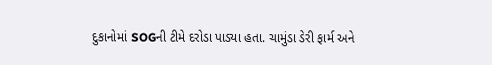દુકાનોમાં SOGની ટીમે દરોડા પાડ્યા હતા. ચામુંડા ડેરી ફાર્મ અને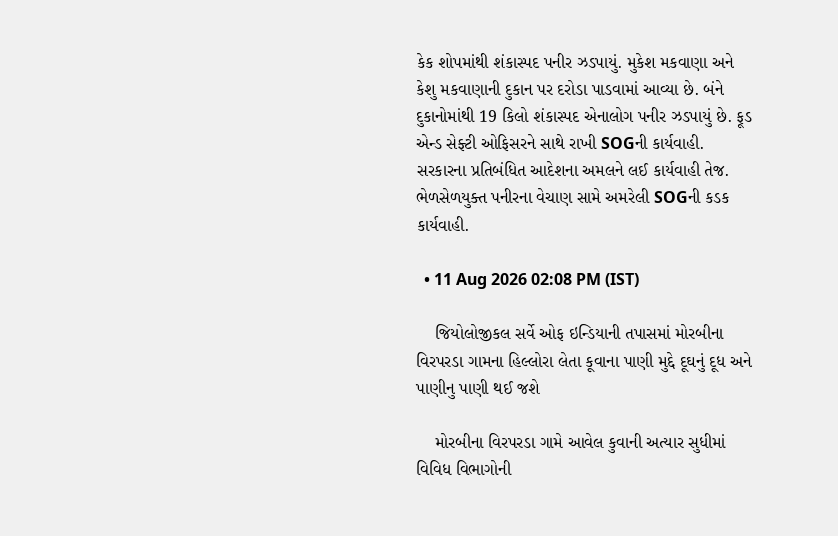કેક શોપમાંથી શંકાસ્પદ પનીર ઝડપાયું. મુકેશ મકવાણા અને કેશુ મકવાણાની દુકાન પર દરોડા પાડવામાં આવ્યા છે. બંને દુકાનોમાંથી 19 કિલો શંકાસ્પદ એનાલોગ પનીર ઝડપાયું છે. ફૂડ એન્ડ સેફ્ટી ઓફિસરને સાથે રાખી SOGની કાર્યવાહી. સરકારના પ્રતિબંધિત આદેશના અમલને લઈ કાર્યવાહી તેજ. ભેળસેળયુક્ત પનીરના વેચાણ સામે અમરેલી SOGની કડક કાર્યવાહી.

  • 11 Aug 2026 02:08 PM (IST)

    જિયોલોજીકલ સર્વે ઓફ ઇન્ડિયાની તપાસમાં મોરબીના વિરપરડા ગામના હિલ્લોરા લેતા કૂવાના પાણી મુદ્દે દૂઘનું દૂધ અને પાણીનુ પાણી થઈ જશે

    મોરબીના વિરપરડા ગામે આવેલ કુવાની અત્યાર સુધીમાં વિવિધ વિભાગોની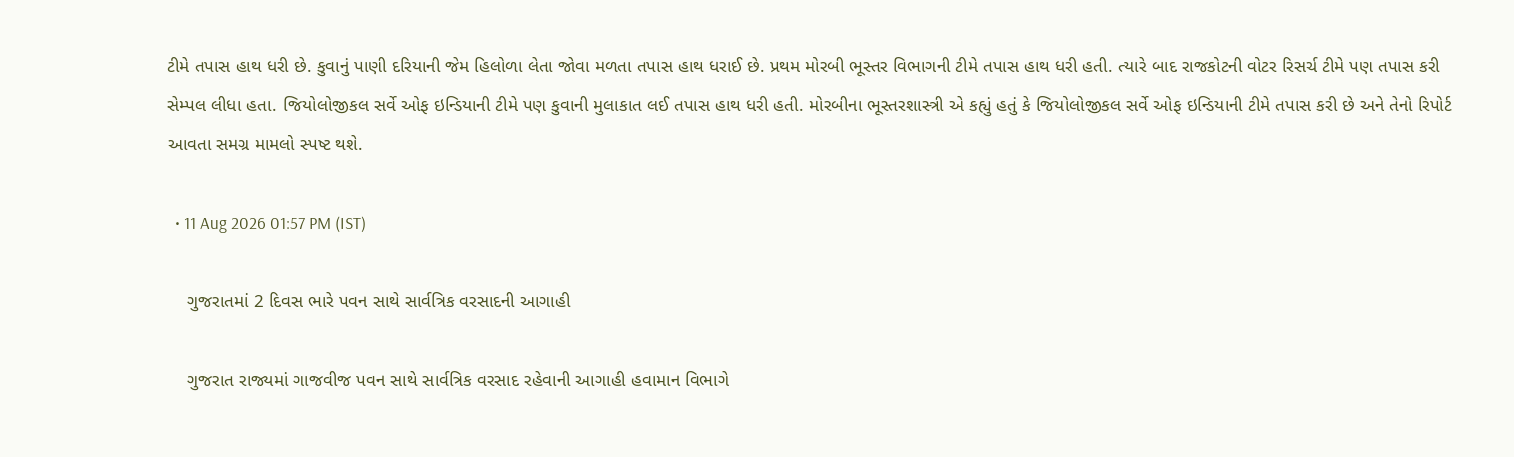ટીમે તપાસ હાથ ધરી છે. કુવાનું પાણી દરિયાની જેમ હિલોળા લેતા જોવા મળતા તપાસ હાથ ધરાઈ છે. પ્રથમ મોરબી ભૂસ્તર વિભાગની ટીમે તપાસ હાથ ધરી હતી. ત્યારે બાદ રાજકોટની વોટર રિસર્ચ ટીમે પણ તપાસ કરી સેમ્પલ લીધા હતા. જિયોલોજીકલ સર્વે ઓફ ઇન્ડિયાની ટીમે પણ કુવાની મુલાકાત લઈ તપાસ હાથ ધરી હતી. મોરબીના ભૂસ્તરશાસ્ત્રી એ કહ્યું હતું કે જિયોલોજીકલ સર્વે ઓફ ઇન્ડિયાની ટીમે તપાસ કરી છે અને તેનો રિપોર્ટ આવતા સમગ્ર મામલો સ્પષ્ટ થશે.

  • 11 Aug 2026 01:57 PM (IST)

    ગુજરાતમાં 2 દિવસ ભારે પવન સાથે સાર્વત્રિક વરસાદની આગાહી

    ગુજરાત રાજ્યમાં ગાજવીજ પવન સાથે સાર્વત્રિક વરસાદ રહેવાની આગાહી હવામાન વિભાગે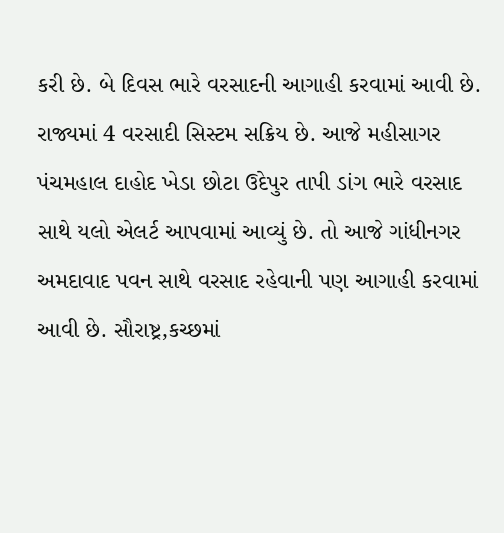કરી છે. બે દિવસ ભારે વરસાદની આગાહી કરવામાં આવી છે. રાજ્યમાં 4 વરસાદી સિસ્ટમ સક્રિય છે. આજે મહીસાગર પંચમહાલ દાહોદ ખેડા છોટા ઉદેપુર તાપી ડાંગ ભારે વરસાદ સાથે યલો એલર્ટ આપવામાં આવ્યું છે. તો આજે ગાંધીનગર અમદાવાદ પવન સાથે વરસાદ રહેવાની પણ આગાહી કરવામાં આવી છે. સૌરાષ્ટ્ર,કચ્છમાં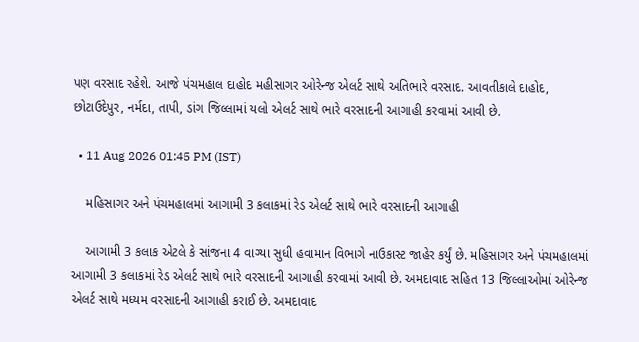પણ વરસાદ રહેશે. આજે પંચમહાલ દાહોદ મહીસાગર ઓરેન્જ એલર્ટ સાથે અતિભારે વરસાદ. આવતીકાલે દાહોદ, છોટાઉદેપુર, નર્મદા, તાપી, ડાંગ જિલ્લામાં યલો એલર્ટ સાથે ભારે વરસાદની આગાહી કરવામાં આવી છે.

  • 11 Aug 2026 01:45 PM (IST)

    મહિસાગર અને પંચમહાલમાં આગામી 3 કલાકમાં રેડ એલર્ટ સાથે ભારે વરસાદની આગાહી

    આગામી 3 કલાક એટલે કે સાંજના 4 વાગ્યા સુધી હવામાન વિભાગે નાઉકાસ્ટ જાહેર કર્યું છે. મહિસાગર અને પંચમહાલમાં આગામી 3 કલાકમાં રેડ એલર્ટ સાથે ભારે વરસાદની આગાહી કરવામાં આવી છે. અમદાવાદ સહિત 13 જિલ્લાઓમાં ઓરેન્જ એલર્ટ સાથે મધ્યમ વરસાદની આગાહી કરાઈ છે. અમદાવાદ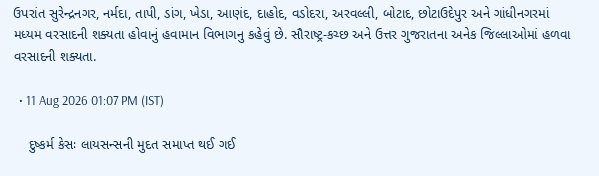ઉપરાંત સુરેન્દ્રનગર, નર્મદા, તાપી, ડાંગ, ખેડા, આણંદ, દાહોદ, વડોદરા, અરવલ્લી, બોટાદ, છોટાઉદેપુર અને ગાંધીનગરમાં મધ્યમ વરસાદની શક્યતા હોવાનું હવામાન વિભાગનુ કહેવું છે. સૌરાષ્ટ્ર-કચ્છ અને ઉત્તર ગુજરાતના અનેક જિલ્લાઓમાં હળવા વરસાદની શક્યતા.

  • 11 Aug 2026 01:07 PM (IST)

    દુષ્કર્મ કેસઃ લાયસન્સની મુદત સમાપ્ત થઈ ગઈ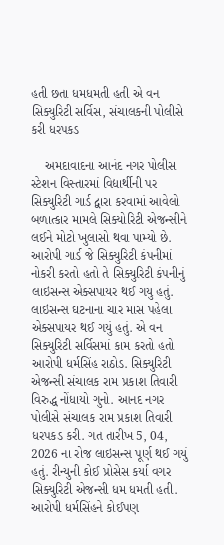હતી છતા ધમધમતી હતી એ વન સિક્યુરિટી સર્વિસ, સંચાલકની પોલીસે કરી ધરપકડ

    અમદાવાદના આનંદ નગર પોલીસ સ્ટેશન વિસ્તારમાં વિદ્યાર્થીની પર સિક્યુરિટી ગાર્ડ દ્વારા કરવામાં આવેલો બળાત્કાર મામલે સિક્યોરિટી એજન્સીને લઈને મોટો ખુલાસો થવા પામ્યો છે. આરોપી ગાર્ડ જે સિક્યુરિટી કંપનીમાં નોકરી કરતો હતો તે સિક્યુરિટી કંપનીનું લાઇસન્સ એક્સપાયર થઈ ગયુ હતું. લાઇસન્સ ઘટનાના ચાર માસ પહેલા એક્સપાયર થઈ ગયું હતું. એ વન સિક્યુરિટી સર્વિસમાં કામ કરતો હતો આરોપી ધર્મસિંહ રાઠોડ. સિક્યુરિટી એજન્સી સંચાલક રામ પ્રકાશ તિવારી વિરુદ્ધ નોંધાયો ગુનો. આનદ નગર પોલીસે સંચાલક રામ પ્રકાશ તિવારી ધરપકડ કરી. ગત તારીખ 5, 04,  2026 ના રોજ લાઇસન્સ પૂર્ણ થઈ ગયું હતું. રીન્યુની કોઈ પ્રોસેસ કર્યા વગર સિક્યુરિટી એજન્સી ધમ ધમતી હતી. આરોપી ધર્મસિંહને કોઈપણ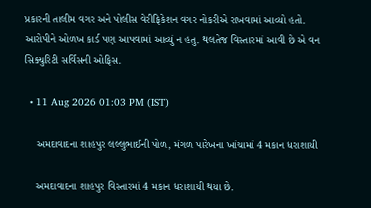પ્રકારની તાલીમ વગર અને પોલીસ વેરીફિકેશન વગર નોકરીએ રાખવામાં આવ્યો હતો. આરોપીને ઓળખ કાર્ડ પણ આપવામાં આવ્યું ન હતુ. થલતેજ વિસ્તારમાં આવી છે એ વન સિક્યુરિટી સર્વિસની ઓફિસ.

  • 11 Aug 2026 01:03 PM (IST)

    અમદાવાદના શાહપુર લલ્લુભાઈની પોળ, મંગળ પારેખના ખાંચામાં 4 મકાન ધરાશાયી

    અમદાવાદના શાહપુર વિસ્તારમાં 4 મકાન ધરાશાયી થયા છે.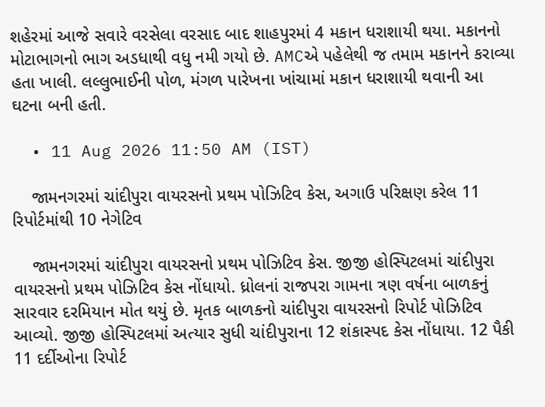શહેરમાં આજે સવારે વરસેલા વરસાદ બાદ શાહપુરમાં 4 મકાન ધરાશાયી થયા. મકાનનો મોટાભાગનો ભાગ અડધાથી વધુ નમી ગયો છે. AMCએ પહેલેથી જ તમામ મકાનને કરાવ્યા હતા ખાલી. લલ્લુભાઈની પોળ, મંગળ પારેખના ખાંચામાં મકાન ધરાશાયી થવાની આ ઘટના બની હતી.

  • 11 Aug 2026 11:50 AM (IST)

    જામનગરમાં ચાંદીપુરા વાયરસનો પ્રથમ પોઝિટિવ કેસ, અગાઉ પરિક્ષણ કરેલ 11 રિપોર્ટમાંથી 10 નેગેટિવ

    જામનગરમાં ચાંદીપુરા વાયરસનો પ્રથમ પોઝિટિવ કેસ. જીજી હોસ્પિટલમાં ચાંદીપુરા વાયરસનો પ્રથમ પોઝિટિવ કેસ નોંધાયો. ધ્રોલનાં રાજપરા ગામના ત્રણ વર્ષના બાળકનું સારવાર દરમિયાન મોત થયું છે. મૃતક બાળકનો ચાંદીપુરા વાયરસનો રિપોર્ટ પોઝિટિવ આવ્યો. જીજી હોસ્પિટલમાં અત્યાર સુધી ચાંદીપુરાના 12 શંકાસ્પદ કેસ નોંધાયા. 12 પૈકી 11 દર્દીઓના રિપોર્ટ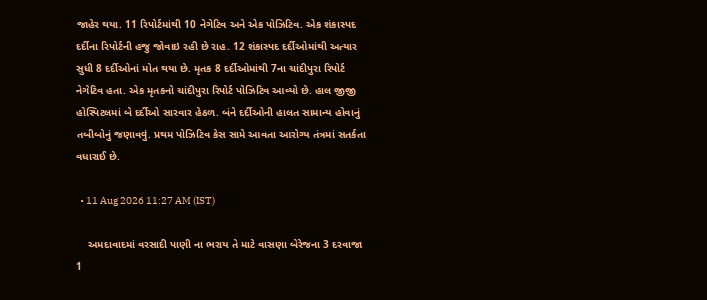જાહેર થયા. 11 રિપોર્ટમાંથી 10 નેગેટિવ અને એક પોઝિટિવ. એક શંકાસ્પદ દર્દીના રિપોર્ટની હજુ જોવાઇ રહી છે રાહ. 12 શંકાસ્પદ દર્દીઓમાંથી અત્યાર સુધી 8 દર્દીઓનાં મોત થયા છે. મૃતક 8 દર્દીઓમાંથી 7ના ચાંદીપુરા રિપોર્ટ નેગેટિવ હતા. એક મૃતકનો ચાંદીપુરા રિપોર્ટ પોઝિટિવ આવ્યો છે. હાલ જીજી હોસ્પિટલમાં બે દર્દીઓ સારવાર હેઠળ. બંને દર્દીઓની હાલત સામાન્ય હોવાનું તબીબોનું જણાવવું. પ્રથમ પોઝિટિવ કેસ સામે આવતા આરોગ્ય તંત્રમાં સતર્કતા વધારાઈ છે.

  • 11 Aug 2026 11:27 AM (IST)

    અમદાવાદમાં વરસાદી પાણી ના ભરાય તે માટે વાસણા બેરેજના 3 દરવાજા 1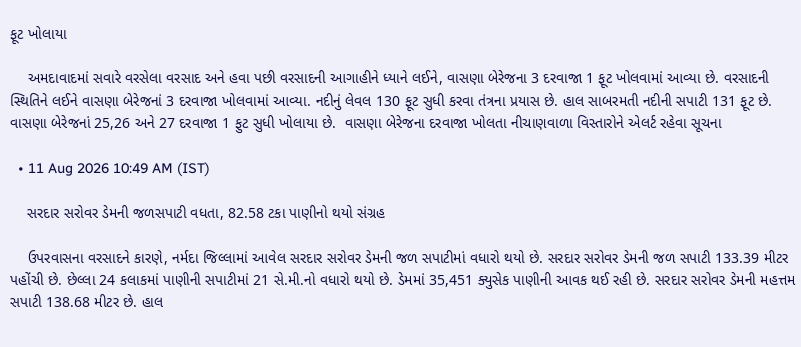ફૂટ ખોલાયા

    અમદાવાદમાં સવારે વરસેલા વરસાદ અને હવા પછી વરસાદની આગાહીને ધ્યાને લઈને, વાસણા બેરેજના 3 દરવાજા 1 ફૂટ ખોલવામાં આવ્યા છે. વરસાદની સ્થિતિને લઈને વાસણા બેરેજનાં 3 દરવાજા ખોલવામાં આવ્યા. નદીનું લેવલ 130 ફૂટ સુધી કરવા તંત્રના પ્રયાસ છે. હાલ સાબરમતી નદીની સપાટી 131 ફૂટ છે. વાસણા બેરેજનાં 25,26 અને 27 દરવાજા 1 ફુટ સુધી ખોલાયા છે.  વાસણા બેરેજના દરવાજા ખોલતા નીચાણવાળા વિસ્તારોને એલર્ટ રહેવા સૂચના

  • 11 Aug 2026 10:49 AM (IST)

    સરદાર સરોવર ડેમની જળસપાટી વધતા, 82.58 ટકા પાણીનો થયો સંગ્રહ

    ઉપરવાસના વરસાદને કારણે, નર્મદા જિલ્લામાં આવેલ સરદાર સરોવર ડેમની જળ સપાટીમાં વધારો થયો છે. સરદાર સરોવર ડેમની જળ સપાટી 133.39 મીટર પહોંચી છે. છેલ્લા 24 કલાકમાં પાણીની સપાટીમાં 21 સે.મી.નો વધારો થયો છે. ડેમમાં 35,451 ક્યુસેક પાણીની આવક થઈ રહી છે. સરદાર સરોવર ડેમની મહત્તમ સપાટી 138.68 મીટર છે. હાલ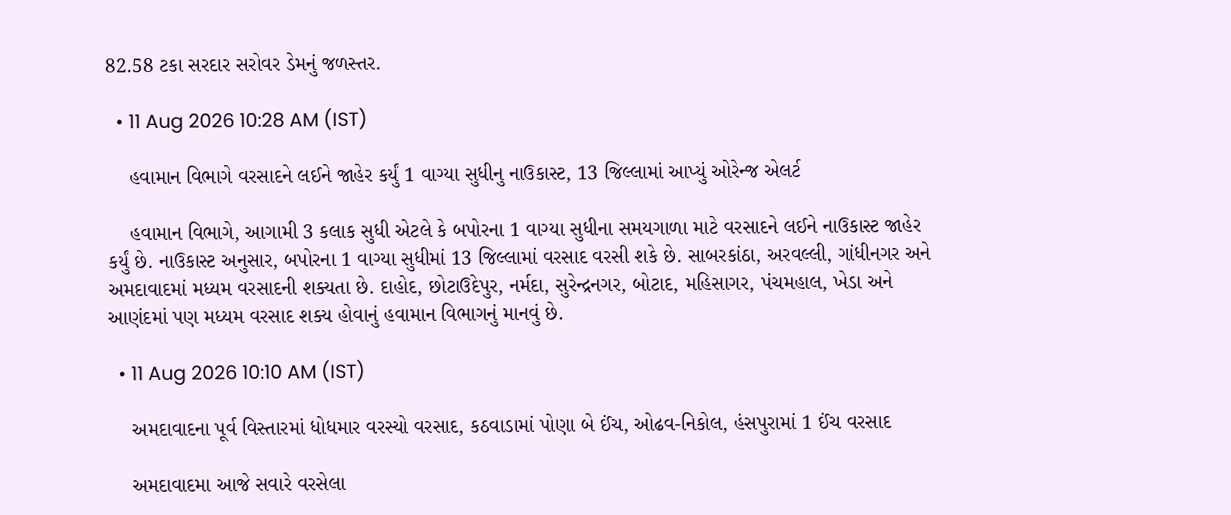82.58 ટકા સરદાર સરોવર ડેમનું જળસ્તર.

  • 11 Aug 2026 10:28 AM (IST)

    હવામાન વિભાગે વરસાદને લઈને જાહેર કર્યું 1 વાગ્યા સુધીનુ નાઉકાસ્ટ, 13 જિલ્લામાં આપ્યું ઓરેન્જ એલર્ટ

    હવામાન વિભાગે, આગામી 3 કલાક સુધી એટલે કે બપોરના 1 વાગ્યા સુધીના સમયગાળા માટે વરસાદને લઈને નાઉકાસ્ટ જાહેર કર્યું છે. નાઉકાસ્ટ અનુસાર, બપોરના 1 વાગ્યા સુધીમાં 13 જિલ્લામાં વરસાદ વરસી શકે છે. સાબરકાંઠા, અરવલ્લી, ગાંધીનગર અને અમદાવાદમાં મધ્યમ વરસાદની શક્યતા છે. દાહોદ, છોટાઉદેપુર, નર્મદા, સુરેન્દ્રનગર, બોટાદ, મહિસાગર, પંચમહાલ, ખેડા અને આણંદમાં પણ મધ્યમ વરસાદ શક્ય હોવાનું હવામાન વિભાગનું માનવું છે.

  • 11 Aug 2026 10:10 AM (IST)

    અમદાવાદના પૂર્વ વિસ્તારમાં ધોધમાર વરસ્યો વરસાદ, કઠવાડામાં પોણા બે ઈંચ, ઓઢવ-નિકોલ, હંસપુરામાં 1 ઈંચ વરસાદ

    અમદાવાદમા આજે સવારે વરસેલા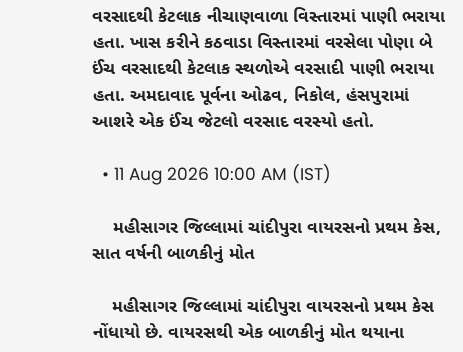વરસાદથી કેટલાક નીચાણવાળા વિસ્તારમાં પાણી ભરાયા હતા. ખાસ કરીને કઠવાડા વિસ્તારમાં વરસેલા પોણા બે ઈંચ વરસાદથી કેટલાક સ્થળોએ વરસાદી પાણી ભરાયા હતા. અમદાવાદ પૂર્વના ઓઢવ, નિકોલ, હંસપુરામાં આશરે એક ઈંચ જેટલો વરસાદ વરસ્યો હતો.

  • 11 Aug 2026 10:00 AM (IST)

    મહીસાગર જિલ્લામાં ચાંદીપુરા વાયરસનો પ્રથમ કેસ, સાત વર્ષની બાળકીનું મોત

    મહીસાગર જિલ્લામાં ચાંદીપુરા વાયરસનો પ્રથમ કેસ નોંધાયો છે. વાયરસથી એક બાળકીનું મોત થયાના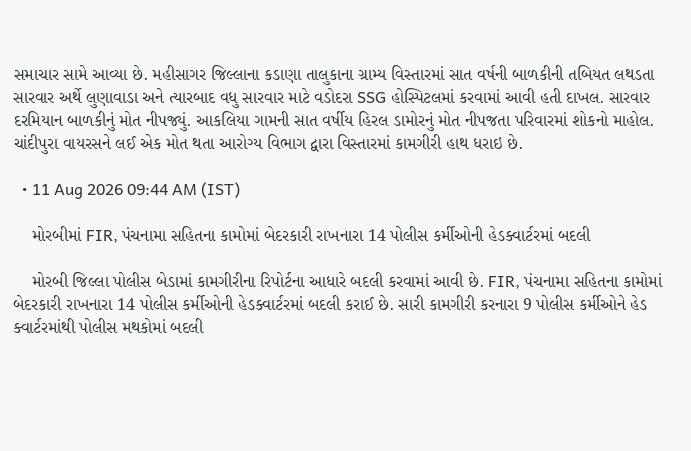સમાચાર સામે આવ્યા છે. મહીસાગર જિલ્લાના કડાણા તાલુકાના ગ્રામ્ય વિસ્તારમાં સાત વર્ષની બાળકીની તબિયત લથડતા સારવાર અર્થે લુણાવાડા અને ત્યારબાદ વધુ સારવાર માટે વડોદરા SSG હોસ્પિટલમાં કરવામાં આવી હતી દાખલ. સારવાર દરમિયાન બાળકીનું મોત નીપજ્યું. આકલિયા ગામની સાત વર્ષીય હિરલ ડામોરનું મોત નીપજતા પરિવારમાં શોકનો માહોલ. ચાંદીપુરા વાયરસને લઈ એક મોત થતા આરોગ્ય વિભાગ દ્વારા વિસ્તારમાં કામગીરી હાથ ધરાઇ છે.

  • 11 Aug 2026 09:44 AM (IST)

    મોરબીમાં FIR, પંચનામા સહિતના કામોમાં બેદરકારી રાખનારા 14 પોલીસ કર્મીઓની હેડક્વાર્ટરમાં બદલી

    મોરબી જિલ્લા પોલીસ બેડામાં કામગીરીના રિપોર્ટના આધારે બદલી કરવામાં આવી છે. FIR, પંચનામા સહિતના કામોમાં બેદરકારી રાખનારા 14 પોલીસ કર્મીઓની હેડક્વાર્ટરમાં બદલી કરાઈ છે. સારી કામગીરી કરનારા 9 પોલીસ કર્મીઓને હેડ ક્વાર્ટરમાંથી પોલીસ મથકોમાં બદલી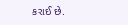કરાઈ છે.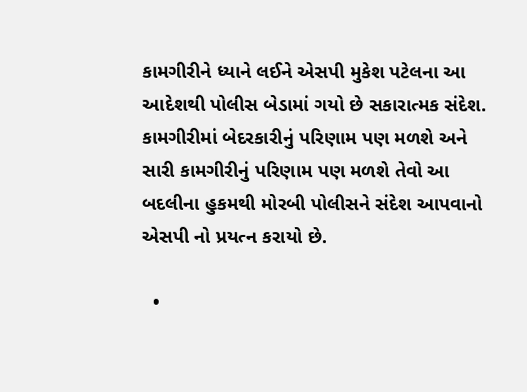કામગીરીને ધ્યાને લઈને એસપી મુકેશ પટેલના આ આદેશથી પોલીસ બેડામાં ગયો છે સકારાત્મક સંદેશ. કામગીરીમાં બેદરકારીનું પરિણામ પણ મળશે અને સારી કામગીરીનું પરિણામ પણ મળશે તેવો આ બદલીના હુકમથી મોરબી પોલીસને સંદેશ આપવાનો એસપી નો પ્રયત્ન કરાયો છે.

  •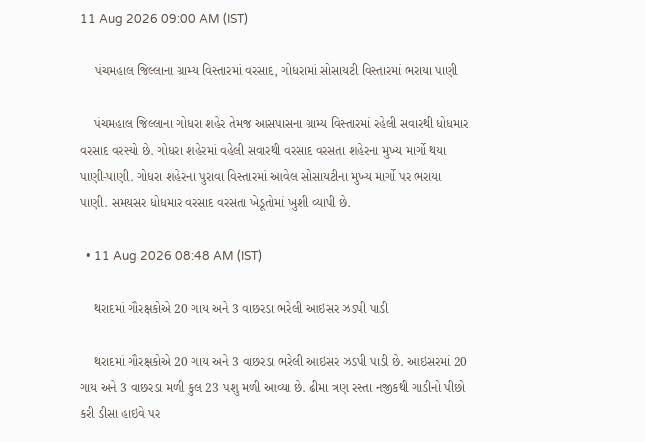11 Aug 2026 09:00 AM (IST)

    પંચમહાલ જિલ્લાના ગ્રામ્ય વિસ્તારમાં વરસાદ, ગોધરામાં સોસાયટી વિસ્તારમાં ભરાયા પાણી

    પંચમહાલ જિલ્લાના ગોધરા શહેર તેમજ આસપાસના ગ્રામ્ય વિસ્તારમાં રહેલી સવારથી ધોધમાર વરસાદ વરસ્યો છે. ગોધરા શહેરમાં વહેલી સવારથી વરસાદ વરસતા શહેરના મુખ્ય માર્ગો થયા પાણી-પાણી. ગોધરા શહેરના પુરાવા વિસ્તારમાં આવેલ સોસાયટીના મુખ્ય માર્ગો પર ભરાયા પાણી. સમયસર ધોધમાર વરસાદ વરસતા ખેડૂતોમાં ખુશી વ્યાપી છે.

  • 11 Aug 2026 08:48 AM (IST)

    થરાદમાં ગૌરક્ષકોએ 20 ગાય અને 3 વાછરડા ભરેલી આઇસર ઝડપી પાડી

    થરાદમાં ગૌરક્ષકોએ 20 ગાય અને 3 વાછરડા ભરેલી આઇસર ઝડપી પાડી છે. આઇસરમાં 20 ગાય અને 3 વાછરડા મળી કુલ 23 પશુ મળી આવ્યા છે. ઢીમા ત્રણ રસ્તા નજીકથી ગાડીનો પીછો કરી ડીસા હાઇવે પર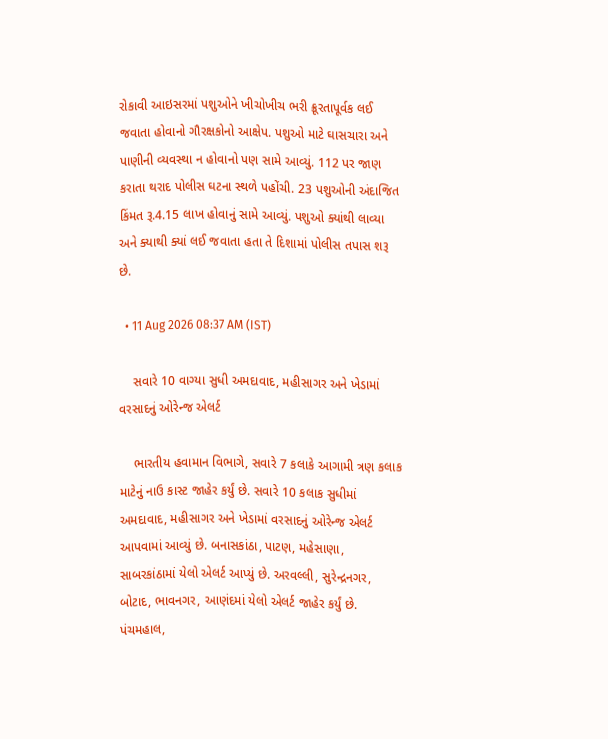રોકાવી આઇસરમાં પશુઓને ખીચોખીચ ભરી ક્રૂરતાપૂર્વક લઈ જવાતા હોવાનો ગૌરક્ષકોનો આક્ષેપ. પશુઓ માટે ઘાસચારા અને પાણીની વ્યવસ્થા ન હોવાનો પણ સામે આવ્યું. 112 પર જાણ કરાતા થરાદ પોલીસ ઘટના સ્થળે પહોંચી. 23 પશુઓની અંદાજિત કિંમત રૂ.4.15 લાખ હોવાનું સામે આવ્યું. પશુઓ ક્યાંથી લાવ્યા અને ક્યાથી ક્યાં લઈ જવાતા હતા તે દિશામાં પોલીસ તપાસ શરૂ છે.

  • 11 Aug 2026 08:37 AM (IST)

    સવારે 10 વાગ્યા સુધી અમદાવાદ, મહીસાગર અને ખેડામાં વરસાદનું ઓરેન્જ એલર્ટ

    ભારતીય હવામાન વિભાગે, સવારે 7 કલાકે આગામી ત્રણ કલાક માટેનું નાઉ કાસ્ટ જાહેર કર્યું છે. સવારે 10 કલાક સુધીમાં અમદાવાદ, મહીસાગર અને ખેડામાં વરસાદનું ઓરેન્જ એલર્ટ આપવામાં આવ્યું છે. બનાસકાંઠા, પાટણ, મહેસાણા, સાબરકાંઠામાં યેલો એલર્ટ આપ્યું છે. અરવલ્લી, સુરેન્દ્રનગર, બોટાદ, ભાવનગર, આણંદમાં યેલો એલર્ટ જાહેર કર્યું છે. પંચમહાલ,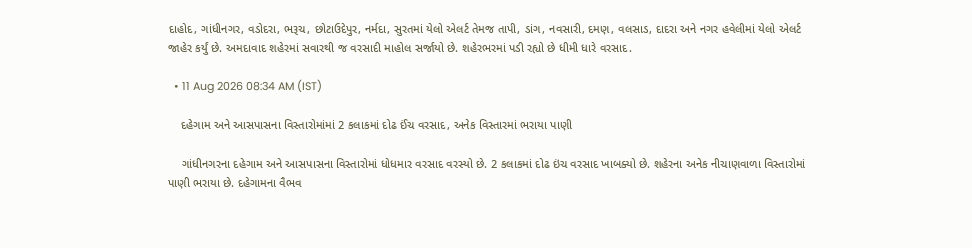દાહોદ, ગાંધીનગર, વડોદરા, ભરૂચ, છોટાઉદેપુર, નર્મદા, સુરતમાં યેલો એલર્ટ તેમજ તાપી, ડાંગ, નવસારી, દમણ, વલસાડ, દાદરા અને નગર હવેલીમાં યેલો એલર્ટ જાહેર કર્યું છે. અમદાવાદ શહેરમાં સવારથી જ વરસાદી માહોલ સર્જાયો છે. શહેરભરમાં પડી રહ્યો છે ધીમી ધારે વરસાદ.

  • 11 Aug 2026 08:34 AM (IST)

    દહેગામ અને આસપાસના વિસ્તારોમાંમાં 2 કલાકમાં દોઢ ઈંચ વરસાદ, અનેક વિસ્તારમાં ભરાયા પાણી

    ગાંધીનગરના દહેગામ અને આસપાસના વિસ્તારોમાં ધોધમાર વરસાદ વરસ્યો છે. 2 કલાકમાં દોઢ ઇંચ વરસાદ ખાબક્યો છે. શહેરના અનેક નીચાણવાળા વિસ્તારોમાં પાણી ભરાયા છે. દહેગામના વૈભવ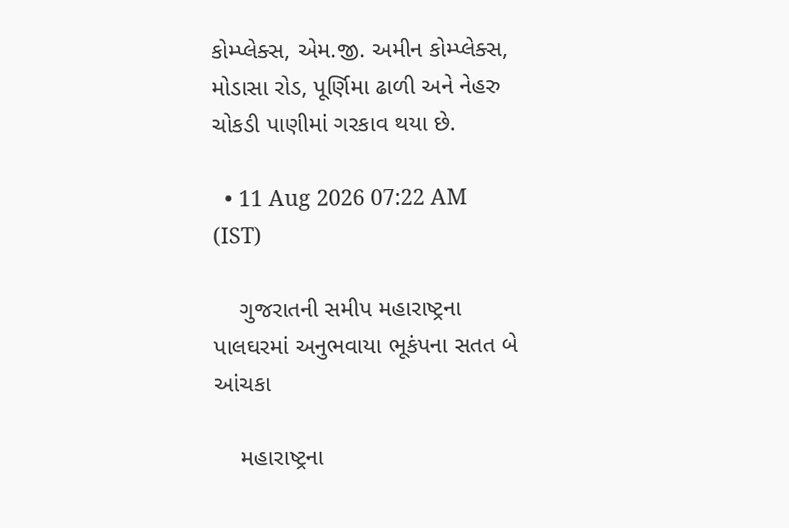કોમ્પ્લેક્સ, એમ.જી. અમીન કોમ્પ્લેક્સ, મોડાસા રોડ, પૂર્ણિમા ઢાળી અને નેહરુ ચોકડી પાણીમાં ગરકાવ થયા છે.

  • 11 Aug 2026 07:22 AM (IST)

    ગુજરાતની સમીપ મહારાષ્ટ્રના પાલઘરમાં અનુભવાયા ભૂકંપના સતત બે આંચકા

    મહારાષ્ટ્રના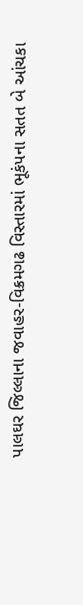પાલઘર જિલ્લાના જવાહર-વિક્રમગઢ વિસ્તારમાં ભૂકંપના સતત બે આંચકા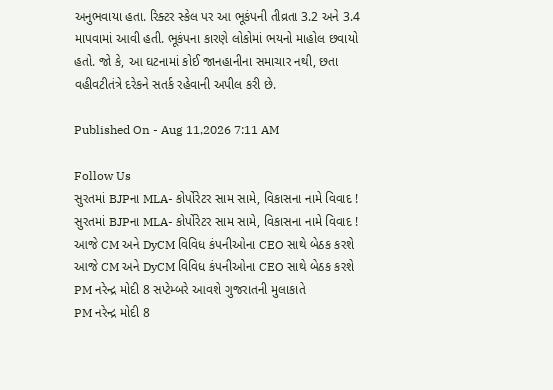અનુભવાયા હતા. રિક્ટર સ્કેલ પર આ ભૂકંપની તીવ્રતા 3.2 અને 3.4 માપવામાં આવી હતી. ભૂકંપના કારણે લોકોમાં ભયનો માહોલ છવાયો હતો. જો કે, આ ઘટનામાં કોઈ જાનહાનીના સમાચાર નથી, છતા વહીવટીતંત્રે દરેકને સતર્ક રહેવાની અપીલ કરી છે.

Published On - Aug 11,2026 7:11 AM

Follow Us
સુરતમાં BJPના MLA- કોર્પોરેટર સામ સામે, વિકાસના નામે વિવાદ !
સુરતમાં BJPના MLA- કોર્પોરેટર સામ સામે, વિકાસના નામે વિવાદ !
આજે CM અને DyCM વિવિધ કંપનીઓના CEO સાથે બેઠક કરશે
આજે CM અને DyCM વિવિધ કંપનીઓના CEO સાથે બેઠક કરશે
PM નરેન્દ્ર મોદી 8 સપ્ટેમ્બરે આવશે ગુજરાતની મુલાકાતે
PM નરેન્દ્ર મોદી 8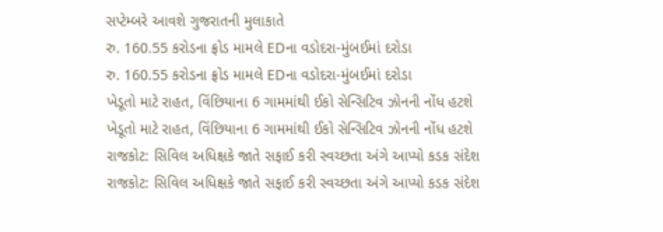સપ્ટેમ્બરે આવશે ગુજરાતની મુલાકાતે
રુ. 160.55 કરોડના ફ્રોડ મામલે EDના વડોદરા-મુંબઈમાં દરોડા
રુ. 160.55 કરોડના ફ્રોડ મામલે EDના વડોદરા-મુંબઈમાં દરોડા
ખેડૂતો માટે રાહત, વિંછિયાના 6 ગામમાંથી ઈકો સેન્સિટિવ ઝોનની નોંધ હટશે
ખેડૂતો માટે રાહત, વિંછિયાના 6 ગામમાંથી ઈકો સેન્સિટિવ ઝોનની નોંધ હટશે
રાજકોટ: સિવિલ અધિક્ષકે જાતે સફાઈ કરી સ્વચ્છતા અંગે આપ્યો કડક સંદેશ
રાજકોટ: સિવિલ અધિક્ષકે જાતે સફાઈ કરી સ્વચ્છતા અંગે આપ્યો કડક સંદેશ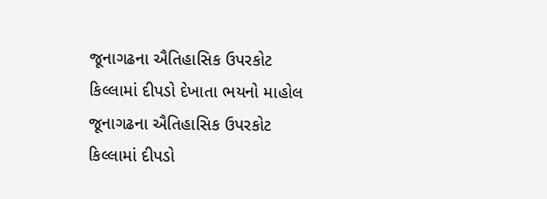જૂનાગઢના ઐતિહાસિક ઉપરકોટ કિલ્લામાં દીપડો દેખાતા ભયનો માહોલ
જૂનાગઢના ઐતિહાસિક ઉપરકોટ કિલ્લામાં દીપડો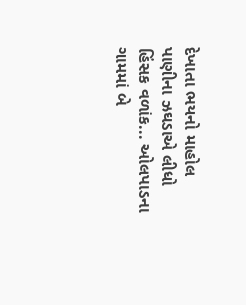દેખાતા ભયનો માહોલ
પાણીના ઝઘડાએ લીધો હિંસક વળાંક... ઓલપાડના ગામમાં બે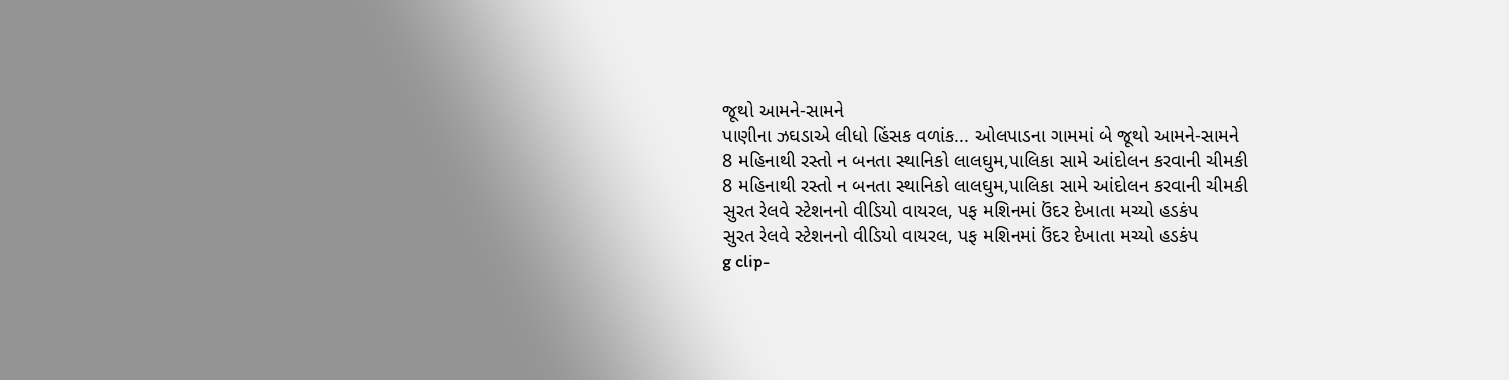જૂથો આમને-સામને
પાણીના ઝઘડાએ લીધો હિંસક વળાંક... ઓલપાડના ગામમાં બે જૂથો આમને-સામને
8 મહિનાથી રસ્તો ન બનતા સ્થાનિકો લાલઘુમ,પાલિકા સામે આંદોલન કરવાની ચીમકી
8 મહિનાથી રસ્તો ન બનતા સ્થાનિકો લાલઘુમ,પાલિકા સામે આંદોલન કરવાની ચીમકી
સુરત રેલવે સ્ટેશનનો વીડિયો વાયરલ, પફ મશિનમાં ઉંદર દેખાતા મચ્યો હડકંપ
સુરત રેલવે સ્ટેશનનો વીડિયો વાયરલ, પફ મશિનમાં ઉંદર દેખાતા મચ્યો હડકંપ
g clip-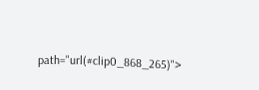path="url(#clip0_868_265)">